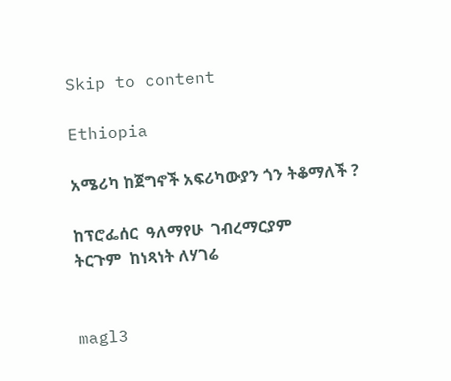Skip to content

Ethiopia

አሜሪካ ከጀግኖች አፍሪካውያን ጎን ትቆማለች ?

ከፕሮፌሰር  ዓለማየሁ  ገብረማርያም
ትርጉም  ከነጻነት ለሃገሬ


magl3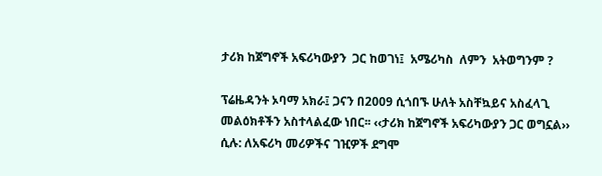ታሪክ ከጀግኖች አፍሪካውያን  ጋር ከወገነ፤  አሜሪካስ  ለምን  አትወግንም ?

ፕሬዜዳንት ኦባማ አክራ፤ ጋናን በ2009 ሲጎበኙ ሁለት አስቸኳይና አስፈላጊ መልዕክቶችን አስተላልፈው ነበር፡፡ ‹‹ታሪክ ከጀግኖች አፍሪካውያን ጋር ወግኗል›› ሲሉ: ለአፍሪካ መሪዎችና ገዢዎች ደግሞ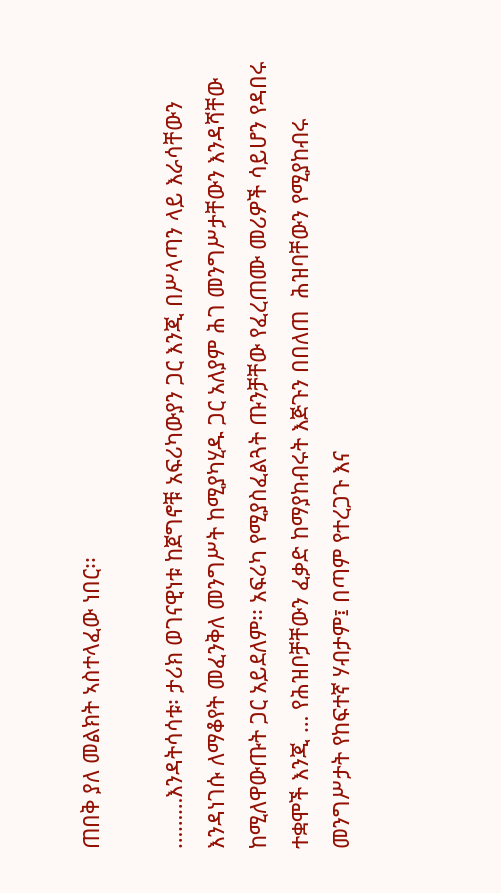ጠበቅ ያለ መልክት ኣስተላፈው ነበር፡፡

………እንዳትሳሳቱ፡ ታሪክ ወገናዊነቱ ከጀግኖቹ አፍሪካውያን ጋር እንጂ በሥላጣን ላይ እራሳቸውን እንዳነገሱ ለማቆየት መፈንቅለ መንግሥት ከሚያካሂዱ ጋር አለያም ሕገ መንግሥታቸውን እንዳሻቸው ከሚለዋውጡት ጋር አይደለም፡፡ አፍሪካ የሚያስፈልጓት ጡንቻቸው የፈረጠሙ መሪዎች ሳይሆን የዳበሩ ተቋሞች እንጂ … የሕዝቦቻቸውን ፈቃድ ከማያከብሩት እጅጉን በበለጠ  ሕዝባቸውን የሚያከብሩ መንግሥታት የከፍተኛ ሃብታም፤ በጣም የተረጋጉ እና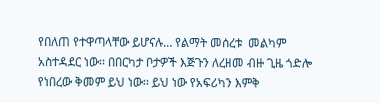የበለጠ የተዋጣላቸው ይሆናሉ… የልማት መሰረቱ  መልካም አስተዳደር ነው፡፡ በበርካታ ቦታዎች እጅጉን ለረዘመ ብዙ ጊዜ ጎድሎ የነበረው ቅመም ይህ ነው፡፡ ይህ ነው የአፍሪካን እምቅ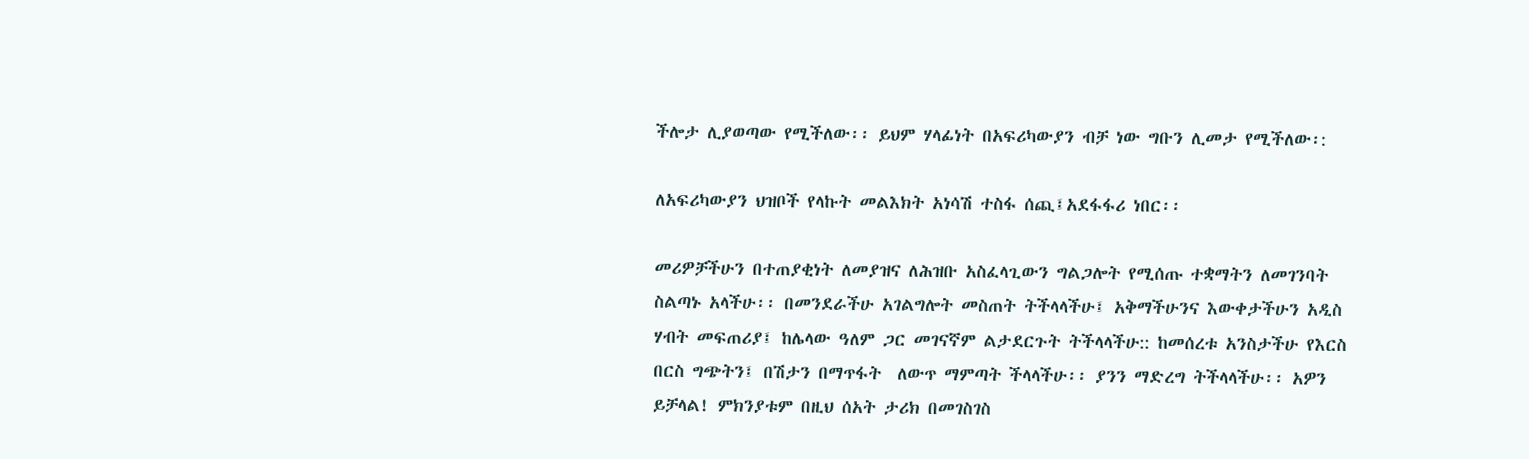ችሎታ ሊያወጣው የሚችለው፡፡ ይህም ሃላፊነት በአፍሪካውያን ብቻ ነው ግቡን ሊመታ የሚችለው፡:

ለአፍሪካውያን ህዝቦች የላኩት መልእክት አነሳሽ ተስፋ ሰጪ፤አደፋፋሪ ነበር፡፡

መሪዎቻችሁን በተጠያቂነት ለመያዝና ለሕዝቡ አስፈላጊውን ግልጋሎት የሚሰጡ ተቋማትን ለመገንባት ስልጣኑ አላችሁ፡፡ በመንደራችሁ አገልግሎት መስጠት ትችላላችሁ፤ አቅማችሁንና እውቀታችሁን አዲስ ሃብት መፍጠሪያ፤ ከሌላው ዓለም ጋር መገናኛም ልታደርጉት ትችላላችሁ:: ከመሰረቱ አንስታችሁ የእርስ በርስ ግጭትን፤ በሽታን በማጥፋት  ለውጥ ማምጣት ችላላችሁ፡፡ ያንን ማድረግ ትችላላችሁ፡፡ አዎን ይቻላል! ምክንያቱም በዚህ ሰአት ታሪክ በመገስገስ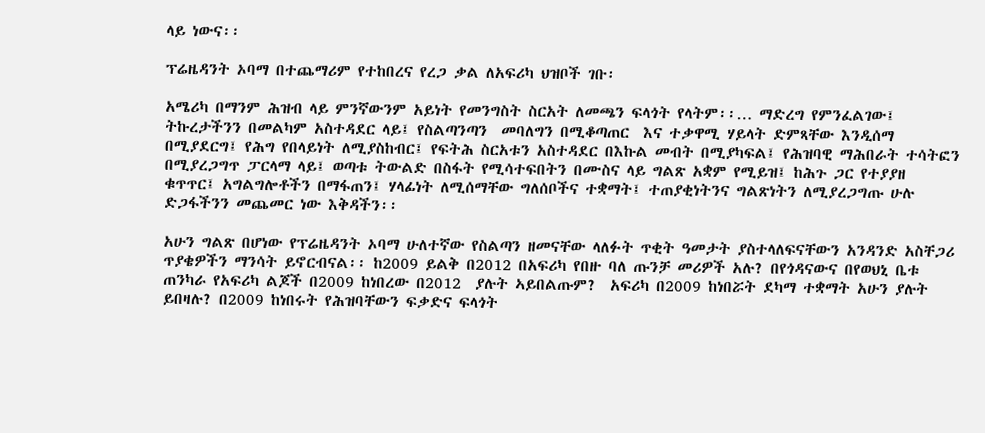ላይ ነውና፡፡

ፕሬዜዳንት ኦባማ በተጨማሪም የተከበረና የረጋ ቃል ለአፍሪካ ህዝቦች ገቡ፡

አሜሪካ በማንም ሕዝብ ላይ ምንኛውንም አይነት የመንግስት ስርአት ለመጫን ፍላጎት የላትም፡፡… ማድረግ የምንፈልገው፤ ትኩረታችንን በመልካም አስተዳደር ላይ፤ የስልጣንጣን  መባለግን በሚቆጣጠር  እና ተቃዋሚ ሃይላት ድምጻቸው እንዲሰማ በሚያደርግ፤ የሕግ የበላይነት ለሚያስከብር፤ የፍትሕ ስርአቱን አስተዳደር በእኩል መብት በሚያካፍል፤ የሕዝባዊ ማሕበራት ተሳትፎን በሚያረጋግጥ ፓርላማ ላይ፤ ወጣቱ ትውልድ በስፋት የሚሳተፍበትን በሙስና ላይ ግልጽ አቋም የሚይዝ፤ ከሕጉ ጋር የተያያዘ ቁጥጥር፤ አግልግሎቶችን በማፋጠን፤ ሃላፊነት ለሚሰማቸው ግለሰቦችና ተቋማት፤ ተጠያቂነትንና ግልጽነትን ለሚያረጋግጡ ሁሉ ድጋፋችንን መጨመር ነው እቅዳችን፡፡

አሁን ግልጽ በሆነው የፕሬዜዳንት ኦባማ ሁለተኛው የስልጣን ዘመናቸው ላለፉት ጥቂት ዓመታት ያስተላለፍናቸውን አንዳንድ አስቸጋሪ ጥያቄዎችን ማንሳት ይኖርብናል፡፡ ከ2009 ይልቅ በ2012 በአፍሪካ የበዙ ባለ ጡንቻ መሪዎች አሉ? በየጎዳናውና በየወህኒ ቤቱ ጠንካራ የአፍሪካ ልጆች በ2009 ከነበረው በ2012  ያሉት ኣይበልጡም?  አፍሪካ በ2009 ከነበሯት ደካማ ተቋማት አሁን ያሉት ይበዛሉ? በ2009 ከነበሩት የሕዝባቸውን ፍቃድና ፍላጎት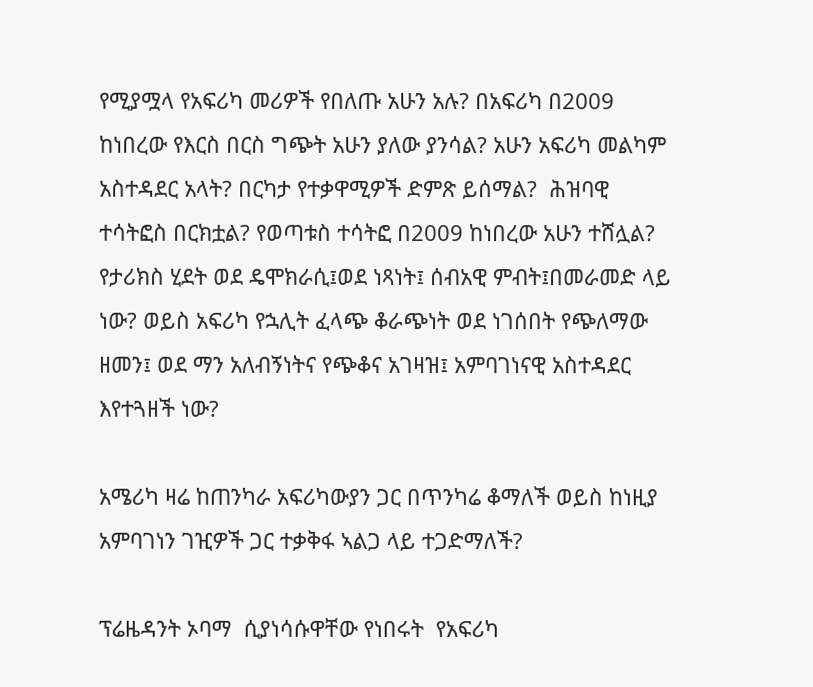የሚያሟላ የአፍሪካ መሪዎች የበለጡ አሁን አሉ? በአፍሪካ በ2009 ከነበረው የእርስ በርስ ግጭት አሁን ያለው ያንሳል? አሁን አፍሪካ መልካም አስተዳደር አላት? በርካታ የተቃዋሚዎች ድምጽ ይሰማል?  ሕዝባዊ ተሳትፎስ በርክቷል? የወጣቱስ ተሳትፎ በ2009 ከነበረው አሁን ተሸሏል? የታሪክስ ሂደት ወደ ዴሞክራሲ፤ወደ ነጻነት፤ ሰብአዊ ምብት፤በመራመድ ላይ ነው? ወይስ አፍሪካ የኋሊት ፈላጭ ቆራጭነት ወደ ነገሰበት የጭለማው ዘመን፤ ወደ ማን አለብኝነትና የጭቆና አገዛዝ፤ አምባገነናዊ አስተዳደር እየተጓዘች ነው?

አሜሪካ ዛሬ ከጠንካራ አፍሪካውያን ጋር በጥንካሬ ቆማለች ወይስ ከነዚያ አምባገነን ገዢዎች ጋር ተቃቅፋ ኣልጋ ላይ ተጋድማለች?

ፕሬዜዳንት ኦባማ  ሲያነሳሱዋቸው የነበሩት  የአፍሪካ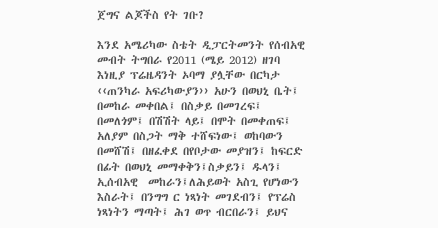ጀግና ልጆችስ የት ገቡ?

እንደ አሜሪካው ስቴት ዲፓርትመንት የሰብአዊ መብት ትግበራ የ2011 (ሜይ 2012) ዘገባ እነዚያ ፕሬዜዳንት ኦባማ ያሏቸው በርካታ ‹‹ጠንካራ አፍሪካውያን›› አሁን በወህኒ ቤት፤ በመከራ መቀበል፤ በስቃይ በመገረፍ፤ በመለጎም፤ በሽሽት ላይ፤ በሞት በመቀጠፍ፤ አለያም በስጋት ማቅ ተሸፍነው፤ ወከባውን በመሸሽ፤ በዘፈቀደ በየቦታው መያዝን፤ ከፍርድ በፊት በወህኒ መማቀቅን፤ስቃይን፤ ዱላን፤ ኢሰብአዊ  መከራን፤ለሕይወት አስጊ የሆነውን እስራት፤ በንግግ ር ነጻነት መገደብን፤ የፕሬስ ነጻነትን ማጣት፤ ሕገ ወጥ ብርበራን፤ ይህና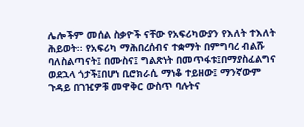ሌሎችም መሰል ስቃዮች ናቸው የአፍሪካውያን የእለት ተእለት ሕይወት፡፡ የአፍሪካ ማሕበረሰብና ተቋማት በምግባረ ብልሹ ባለስልጣናት፤ በሙስና፤ ግልጽነት በመጥፋቱ፤በማያስፈልግና ወደኋላ ጎታች፤በሆነ ቢሮክራሲ ማነቆ ተይዘው፤ ማንኛውም ጉዳይ በገዢዎቹ መዋቅር ውስጥ ባሉትና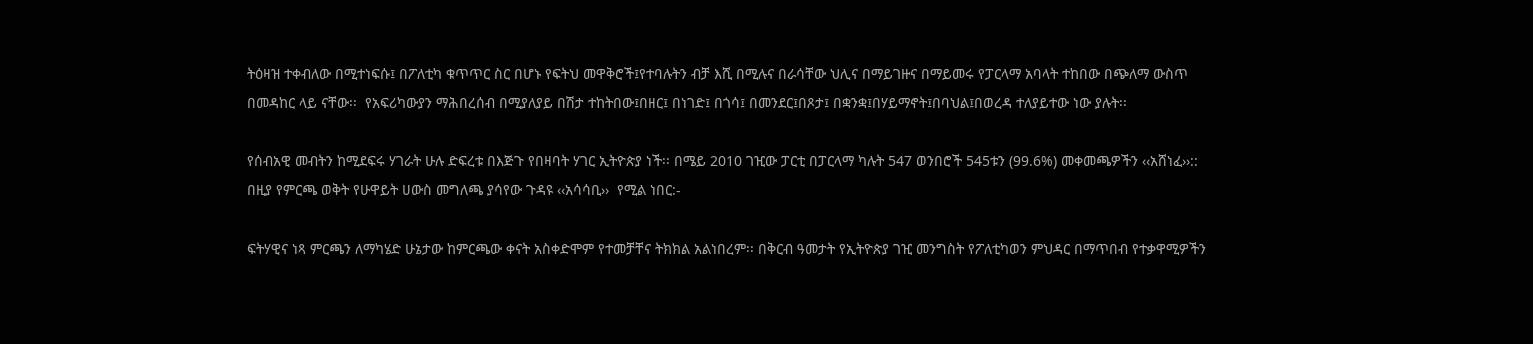ትዕዛዝ ተቀብለው በሚተነፍሱ፤ በፖለቲካ ቁጥጥር ስር በሆኑ የፍትህ መዋቅሮች፤የተባሉትን ብቻ እሺ በሚሉና በራሳቸው ህሊና በማይገዙና በማይመሩ የፓርላማ አባላት ተከበው በጭለማ ውስጥ በመዳከር ላይ ናቸው፡፡  የአፍሪካውያን ማሕበረሰብ በሚያለያይ በሽታ ተከትበው፤በዘር፤ በነገድ፤ በጎሳ፤ በመንደር፤በጾታ፤ በቋንቋ፤በሃይማኖት፤በባህል፤በወረዳ ተለያይተው ነው ያሉት፡፡

የሰብአዊ መብትን ከሚደፍሩ ሃገራት ሁሉ ድፍረቱ በእጅጉ የበዛባት ሃገር ኢትዮጵያ ነች፡፡ በሜይ 2010 ገዢው ፓርቲ በፓርላማ ካሉት 547 ወንበሮች 545ቱን (99.6%) መቀመጫዎችን ‹‹አሸነፈ››:: በዚያ የምርጫ ወቅት የሁዋይት ሀውስ መግለጫ ያሳየው ጉዳዩ ‹‹አሳሳቢ››  የሚል ነበር:-

ፍትሃዊና ነጻ ምርጫን ለማካሄድ ሁኔታው ከምርጫው ቀናት አስቀድሞም የተመቻቸና ትክክል አልነበረም፡፡ በቅርብ ዓመታት የኢትዮጵያ ገዢ መንግስት የፖለቲካወን ምህዳር በማጥበብ የተቃዋሚዎችን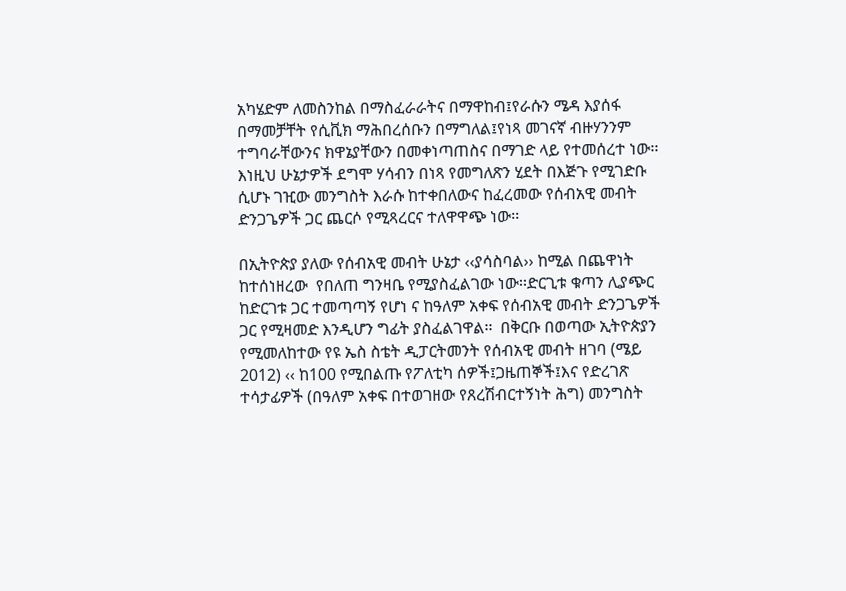አካሄድም ለመስንከል በማስፈራራትና በማዋከብ፤የራሱን ሜዳ እያሰፋ በማመቻቸት የሲቪክ ማሕበረሰቡን በማግለል፤የነጻ መገናኛ ብዙሃንንም ተግባራቸውንና ክዋኔያቸውን በመቀነጣጠስና በማገድ ላይ የተመሰረተ ነው፡፡ እነዚህ ሁኔታዎች ደግሞ ሃሳብን በነጻ የመግለጽን ሂደት በእጅጉ የሚገድቡ ሲሆኑ ገዢው መንግስት እራሱ ከተቀበለውና ከፈረመው የሰብአዊ መብት ድንጋጌዎች ጋር ጨርሶ የሚጻረርና ተለዋዋጭ ነው፡፡

በኢትዮጵያ ያለው የሰብአዊ መብት ሁኔታ ‹‹ያሳስባል›› ከሚል በጨዋነት ከተሰነዘረው  የበለጠ ግንዛቤ የሚያስፈልገው ነው፡፡ድርጊቱ ቁጣን ሊያጭር ከድርገቱ ጋር ተመጣጣኝ የሆነ ና ከዓለም አቀፍ የሰብአዊ መብት ድንጋጌዎች ጋር የሚዛመድ እንዲሆን ግፊት ያስፈልገዋል፡፡  በቅርቡ በወጣው ኢትዮጵያን የሚመለከተው የዩ ኤስ ስቴት ዲፓርትመንት የሰብአዊ መብት ዘገባ (ሜይ 2012) ‹‹ ከ100 የሚበልጡ የፖለቲካ ሰዎች፤ጋዜጠኞች፤እና የድረገጽ ተሳታፊዎች (በዓለም አቀፍ በተወገዘው የጸረሽብርተኝነት ሕግ) መንግስት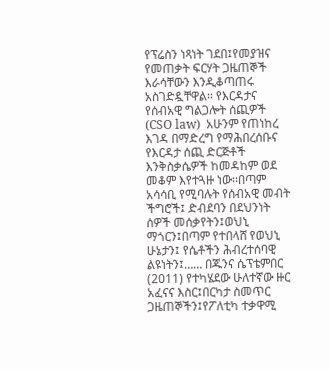የፕሬስን ነጻነት ገደበ፤የመያዝና የመጠቃት ፍርሃት ጋዜጠኞች እራሳቸውን እንዲቆጣጠሩ አስገድዷቸዋል፡፡ የእርዳታና የሰብአዊ ግልጋሎት ሰጪዎች  (CSO law)  አሁንም የጠነከረ እገዳ በማድረግ የማሕበረሰቡና የእርዳታ ሰጪ ድርጅቶች እንቅስቃሴዎች ከመዳከም ወደ መቆም እየተጓዙ ነው፡፡በጣም አሳሳቢ የሚባሉት የሰብአዊ መብት ችግሮች፤ ድብደባን በደህንነት ሰዎች መሰቃየትን፤ወህኒ ማጎርን፤በጣም የተበላሸ የወህኒ ሁኔታን፤ የሴቶችን ሕብረተሰባዊ  ልዩነትን፤…… በጁንና ሴፕቴምበር (2011) የተካሄደው ሁለተኛው ዙር አፈናና እስር፤በርካታ ስመጥር ጋዜጠኞችን፤የፖለቲካ ተቃዋሚ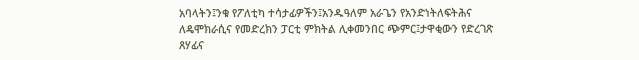አባላትን፤ንቁ የፖለቲካ ተሳታፊዎችን፤አንዱዓለም አራጌን የአንድነትለፍትሕና ለዴሞክራሲና የመድረክን ፓርቲ ምክትል ሊቀመንበር ጭምር፤ታዋቂውን የድረገጽ ጸሃፊና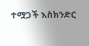ተሟጋች እስክንድር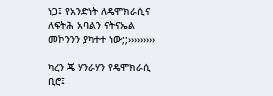ነጋ፤ የአንድነት ለዴሞክራሲና ለፍትሕ አባልን ናትናኤል መኮንንን ያካተተ ነው;;›››››››››

ካረን ጄ ሃንራሃን የዴሞክራሲ ቢሮ፤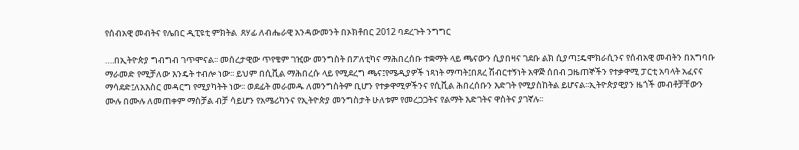የሰብአዊ መብትና የሌበር ዲፒዩቲ ምክትል  ጸሃፊ ለብሔራዊ አንዳውመንት በኦክቶበር 2012 ባደረጉት ንግግር

….በኢትዮጵያ ግብግብ ገጥሞናል፡፡ መሰረታዊው ጥየቄም ገዢው መንግስት በፖለቲካና ማሕበረሰቡ ተቋማት ላይ ጫናውን ሲያበዛና ገደቡ ልክ ሲያጣ፤ዴሞክራሲንና የሰብአዊ መብትን በአግባቡ ማራመድ የሚቻለው እንዴት ተብሎ ነው፡፡ ይህም በሲቪል ማሕበረሱ ላይ የሚደረግ ጫና፤የሜዲያዎች ነጻነት ማጣት፤በጸረ ሽብርተኝነት አዋጅ ሰበብ ጋዜጠኞችን የተቃዋሚ ፓርቲ አባላት አፈናና ማሳደድ፤ለአእስር መዳርግ የሚያካትት ነው፡፡ ወደፊት መራመዱ ለመንግስትም ቢሆን የተቃዋሚዎችንና የሲቪል ሕበረሰቡን እድገት የሚያስከትል ይሆናል፡፡ኢትዮጵያዊያን ዜጎች መብቶቻቸውን ሙሉ በሙሉ ለመጠቀም ማስቻል ብቻ ሳይሆን የአሜሪካንና የኢትዮጵያ መንግስታት ሁለቱም የመረጋጋትና የልማት እድገትና ዋስትና ያገኛሉ፡፡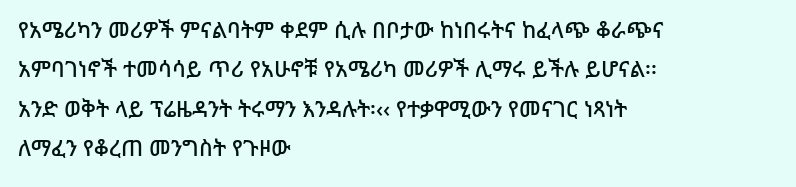የአሜሪካን መሪዎች ምናልባትም ቀደም ሲሉ በቦታው ከነበሩትና ከፈላጭ ቆራጭና አምባገነኖች ተመሳሳይ ጥሪ የአሁኖቹ የአሜሪካ መሪዎች ሊማሩ ይችሉ ይሆናል፡፡ አንድ ወቅት ላይ ፕሬዜዳንት ትሩማን እንዳሉት፡‹‹ የተቃዋሚውን የመናገር ነጻነት ለማፈን የቆረጠ መንግስት የጉዞው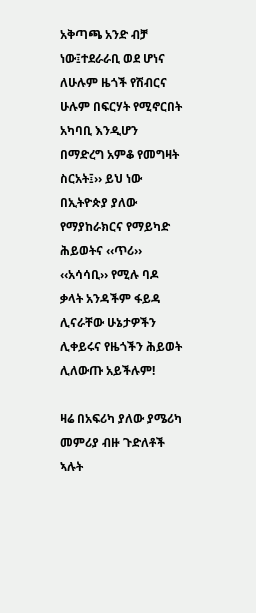አቅጣጫ አንድ ብቻ ነው፤ተደራራቢ ወደ ሆነና ለሁሉም ዜጎች የሽብርና ሁሉም በፍርሃት የሚኖርበት አካባቢ እንዲሆን በማድረግ አምቆ የመግዛት ስርአት፤›› ይህ ነው በኢትዮጵያ ያለው የማያከራክርና የማይካድ ሕይወትና ‹‹ጥሪ›› ‹‹አሳሳቢ›› የሚሉ ባዶ ቃላት አንዳችም ፋይዳ ሊናራቸው ሁኔታዎችን ሊቀይሩና የዜጎችን ሕይወት ሊለውጡ አይችሉም!

ዛሬ በአፍሪካ ያለው ያሜሪካ መምሪያ ብዙ ጉድለቶች ኣሉት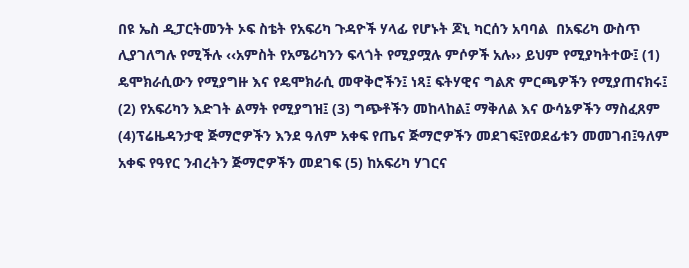በዩ ኤስ ዲፓርትመንት ኦፍ ስቴት የአፍሪካ ጉዳዮች ሃላፊ የሆኑት ጆኒ ካርሰን አባባል  በአፍሪካ ውስጥ ሊያገለግሉ የሚችሉ ‹‹አምስት የአሜሪካንን ፍላጎት የሚያሟሉ ምሶዎች አሉ›› ይህም የሚያካትተው፤ (1) ዴሞክራሲውን የሚያግዙ እና የዴሞክራሲ መዋቅሮችን፤ ነጻ፤ ፍትሃዊና ግልጽ ምርጫዎችን የሚያጠናክሩ፤ (2) የአፍሪካን እድገት ልማት የሚያግዝ፤ (3) ግጭቶችን መከላከል፤ ማቅለል እና ውሳኔዎችን ማስፈጸም (4)ፕሬዜዳንታዊ ጅማሮዎችን እንደ ዓለም አቀፍ የጤና ጅማሮዎችን መደገፍ፤የወደፊቱን መመገብ፤ዓለም አቀፍ የዓየር ንብረትን ጅማሮዎችን መደገፍ (5) ከአፍሪካ ሃገርና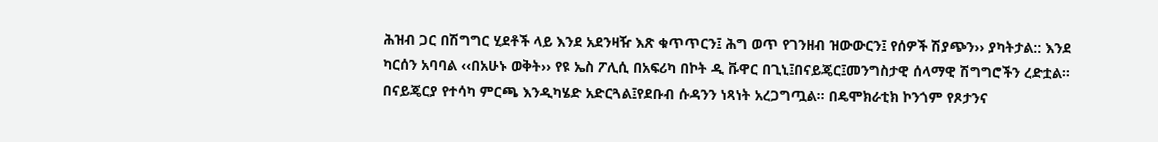ሕዝብ ጋር በሽግግር ሂደቶች ላይ እንደ አደንዛዥ እጽ ቁጥጥርን፤ ሕግ ወጥ የገንዘብ ዝውውርን፤ የሰዎች ሽያጭን›› ያካትታል:: እንደ ካርሰን አባባል ‹‹በአሁኑ ወቅት›› የዩ ኤስ ፖሊሲ በአፍሪካ በኮት ዲ ቩዋር በጊኒ፤በናይጄር፤መንግስታዊ ሰላማዊ ሽግግሮችን ረድቷል፡፡በናይጄርያ የተሳካ ምርጫ እንዲካሄድ አድርጓል፤የደቡብ ሱዳንን ነጻነት አረጋግጧል፡፡ በዴሞክራቲክ ኮንጎም የጾታንና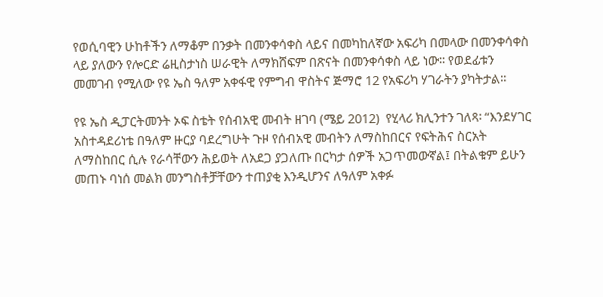የወሲባዊን ሁከቶችን ለማቆም በንቃት በመንቀሳቀስ ላይና በመካከለኛው አፍሪካ በመላው በመንቀሳቀስ ላይ ያለውን የሎርድ ሬዚስታነስ ሠራዊት ለማክሸፍም በጽናት በመንቀሳቀስ ላይ ነው፡፡ የወደፊቱን መመገብ የሚለው የዩ ኤስ ዓለም አቀፋዊ የምግብ ዋስትና ጅማሮ 12 የአፍሪካ ሃገራትን ያካትታል፡፡

የዩ ኤስ ዲፓርትመንት ኦፍ ስቴት የሰብአዊ መብት ዘገባ (ሜይ 2012)  የሂላሪ ክሊንተን ገለጻ፡ “እንደሃገር አስተዳደሪነቴ በዓለም ዙርያ ባደረግሁት ጉዞ የሰብአዊ መብትን ለማስከበርና የፍትሕና ስርአት ለማስከበር ሲሉ የራሳቸውን ሕይወት ለአደጋ ያጋለጡ በርካታ ሰዎች አጋጥመውኛል፤ በትልቁም ይሁን መጠኑ ባነሰ መልክ መንግስቶቻቸውን ተጠያቂ እንዲሆንና ለዓለም አቀፉ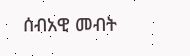ሰብአዊ መብት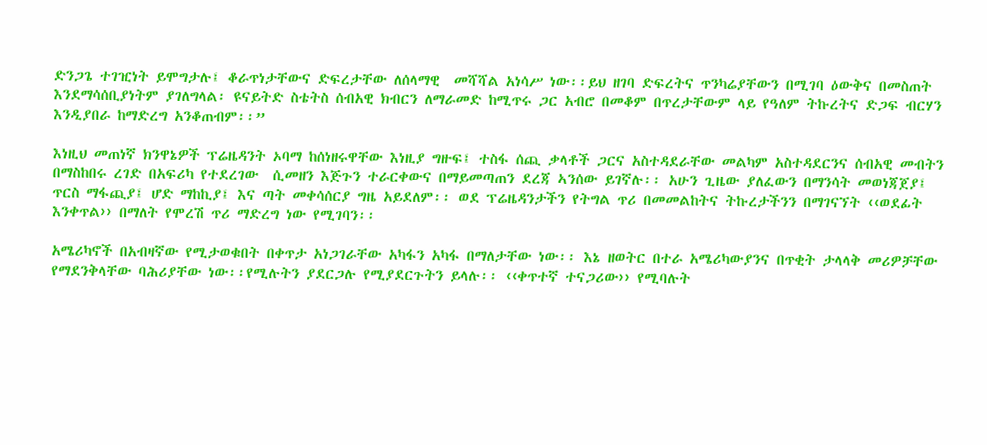ድንጋጌ ተገዢነት ይሞግታሉ፤ ቆራጥነታቸውና ድፍረታቸው ለሰላማዊ  መሻሻል አነሳሥ ነው፡፡ይህ ዘገባ ድፍረትና ጥንካሬያቸውን በሚገባ ዕውቅና በመስጠት እንደማሳሰቢያነትም ያገለግላል፡ ዩናይትድ ስቴትስ ሰብአዊ ክብርን ለማራመድ ከሚጥሩ ጋር አብሮ በመቆም በጥረታቸውም ላይ የዓለም ትኩረትና ድጋፍ ብርሃን እንዲያበራ ከማድረግ አንቆጠብም፡፡”

እነዚህ መጠነኛ ክንዋኔዎች ፕሬዜዳንት ኦባማ ከሰነዘሩዋቸው እነዚያ ግዙፍ፤ ተስፋ ሰጪ ቃላቶች ጋርና አስተዳደራቸው መልካም አስተዳደርንና ሰብአዊ መብትን በማስከበሩ ረገድ በአፍሪካ የተደረገው  ሲመዘን እጅጉን ተራርቀውና በማይመጣጠን ደረጃ ኣንሰው ይገኛሉ፡፡ አሁን ጊዜው ያለፈውን በማንሳት መወነጃጀያ፤ ጥርስ ማፋጪያ፤ ሆድ ማከኪያ፤ እና ጣት መቀሳሰርያ ግዜ አይደለም፡፡ ወደ ፕሬዜዳንታችን የትግል ጥሪ በመመልከትና ትኩረታችንን በማገናኘት ‹‹ወደፊት እንቀጥል›› በማለት የሞረሽ ጥሪ ማድረግ ነው የሚገባን፡፡

አሜሪካኖች በአብዛኛው የሚታወቁበት በቀጥታ አነጋገራቸው አካፋን አካፋ በማለታቸው ነው፡፡ እኔ ዘወትር በተራ አሜሪካውያንና በጥቂት ታላላቅ መሪዎቻቸው የማደንቅላቸው ባሕሪያቸው ነው፡፡የሚሉትን ያደርጋሉ የሚያደርጉትን ይላሉ፡፡ ‹‹ቀጥተኛ ተናጋሪው›› የሚባሉት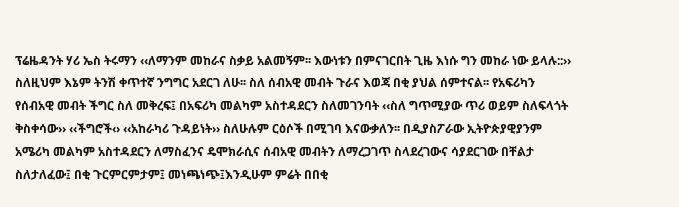ፕሬዜዳንት ሃሪ ኤስ ትሩማን ‹‹ለማንም መከራና ስቃይ አልመኝም፡፡ እውነቱን በምናገርበት ጊዜ እነሱ ግን መከራ ነው ይላሉ::›› ስለዚህም እኔም ትንሽ ቀጥተኛ ንግግር አደርገ ለሁ፡፡ ስለ ሰብአዊ መብት ጉራና እወጃ በቂ ያህል ሰምተናል፡፡ የአፍሪካን የሰብአዊ መብት ችግር ስለ መቅረፍ፤ በአፍሪካ መልካም አስተዳደርን ስለመገንባት ‹‹ስለ ግጥሚያው ጥሪ ወይም ስለፍላጎት ቅስቀሳው›› ‹‹ችግሮች‹› ‹‹አከራካሪ ጉዳይነት›› ስለሁሉም ርዕሶች በሚገባ እናውቃለን፡፡ በዲያስፖራው ኢትዮጵያዊያንም አሜሪካ መልካም አስተዳደርን ለማስፈንና ዴሞክራሲና ሰብአዊ መብትን ለማረጋገጥ ስላደረገውና ሳያደርገው በቸልታ ስለታለፈው፤ በቂ ጉርምርምታም፤ መነጫነጭ፤እንዲሁም ምሬት በበቂ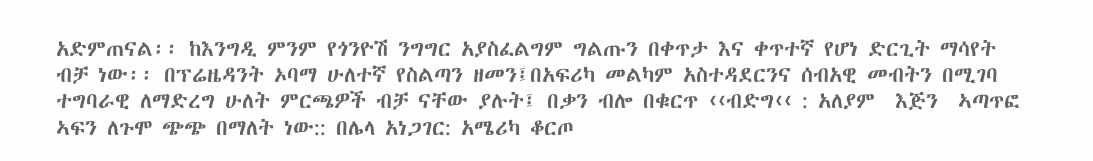አድምጠናል፡፡ ከእንግዲ ምንም የጎንዮሽ ንግግር አያስፈልግም ግልጡን በቀጥታ እና ቀጥተኛ የሆነ ድርጊት ማሳየት ብቻ ነው፡፡ በፕሬዜዳንት ኦባማ ሁለተኛ የስልጣን ዘመን፤በአፍሪካ መልካም አስተዳደርንና ሰብአዊ መብትን በሚገባ ተግባራዊ ለማድረግ ሁለት ምርጫዎች ብቻ ናቸው ያሉት፤ በቃን ብሎ በቁርጥ ‹‹ብድግ‹‹ : አለያም  እጅን  ኣጣጥፎ ኣፍን ለጉሞ ጭጭ በማለት ነው:: በሌላ አነጋገር: አሜሪካ ቆርጦ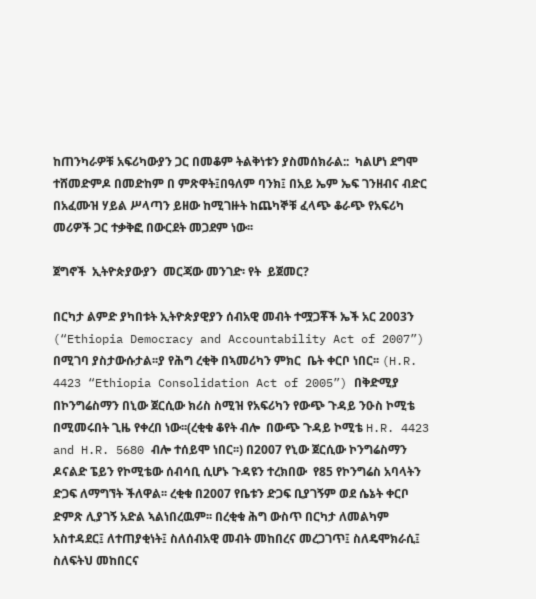ከጠንካራዎቹ አፍሪካውያን ጋር በመቆም ትልቅነቱን ያስመሰክራል::  ካልሆነ ደግሞ ተሸመድምዶ በመድከም በ ምጽዋት፤በዓለም ባንክ፤ በአይ ኤም ኤፍ ገንዘብና ብድር በአፈሙዝ ሃይል ሥላጣን ይዘው ከሚገዙት ከጨካኞቹ ፈላጭ ቆራጭ የአፍሪካ መሪዎች ጋር ተቃቅፎ በውርደት መጋደም ነው፡፡

ጀግኖች  ኢትዮጵያውያን  መርጃው መንገድ፡ የት  ይጀመር?

በርካታ ልምድ ያካበቱት ኢትዮጵያዊያን ሰብአዊ መብት ተሟጋቾች ኤች አር 2003ን  (“Ethiopia Democracy and Accountability Act of 2007”) በሚገባ ያስታውሱታል፡፡ያ የሕግ ረቂቅ በኣመሪካን ምክር  ቤት ቀርቦ ነበር፡፡ (H.R. 4423 “Ethiopia Consolidation Act of 2005”) በቅድሚያ በኮንግሬስማን በኒው ጀርሲው ክሪስ ስሚዝ የአፍሪካን የውጭ ጉዳይ ንዑስ ኮሚቴ በሚመሩበት ጊዜ የቀረበ ነው፡፡(ረቂቁ ቆየት ብሎ  በውጭ ጉዳይ ኮሚቴ H.R. 4423 and H.R. 5680 ብሎ ተሰይሞ ነበር፡፡) በ2007 የኒው ጀርሲው ኮንግሬስማን ዶናልድ ፔይን የኮሚቴው ሰብሳቢ ሲሆኑ ጉዳዩን ተረክበው  የ85 የኮንግሬስ አባላትን ድጋፍ ለማግኘት ችለዋል፡፡ ረቂቁ በ2007 የቤቱን ድጋፍ ቢያገኝም ወደ ሴኔት ቀርቦ ድምጽ ሊያገኝ አድል ኣልነበረዉም፡፡ በረቂቁ ሕግ ውስጥ በርካታ ለመልካም አስተዳደር፤ ለተጠያቂነት፤ ስለሰብአዊ መብት መከበረና መረጋገጥ፤ ስለዴሞክራሲ፤ ስለፍትህ መከበርና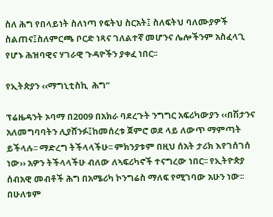ስለ ሕግ የበላይነት ስለነጣ የፍትህ ስርአት፤ ስለፍትህ ባለሙያዎች ስልጠና፤ስለምርጫ ቦርድ ነጻና ገለልተኛ መሆንና ሌሎችንም አስፈላጊ የሆኑ ሕዝባዊና ሃገራዊ ጉዳዮችን ያቀፈ ነበር፡፡

የኢትጵያን ‹‹ማግኒቲስኪ  ሕግ”

ፕሬዜዳንት ኦባማ በ2009 በአክራ ባደረጉት ንግግር አፍሪካውያን ‹‹በሽታንና አለመግባባትን ሊያሸንፉ፤ከመሰረቱ ጀምሮ ወደ ላይ ለውጥ ማምጣት ይችላሉ፡፡ ማድረግ ትችላላችሁ፡፡ ምክንያቱም በዚህ ሰአት ታሪክ እየገሰገሰ ነው›› አዎን ትችላላችሁ ብለው ለኣፍሪካኖች ተናግረው ነበር፡፡ የኢትዮጵያ ሰብአዊ መብቶች ሕግ በአሜሪካ ኮንግሬስ ማለፍ የሚገባው አሁን ነው፡፡በሁለቱም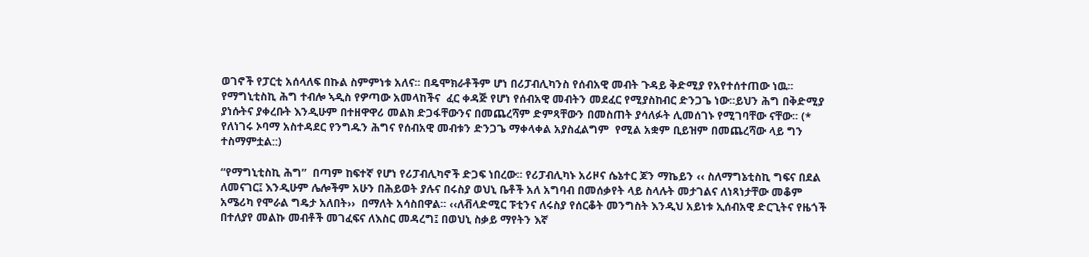ወገኖች የፓርቲ አሰላለፍ በኩል ስምምነቱ አለና፡፡ በዴሞክራቶችም ሆነ በሪፓብሊካንስ የሰብአዊ መብት ጉዳይ ቅድሚያ የአየተሰተጠው ነዉ፡፡ የማግኒቲስኪ ሕግ ተብሎ ኣዲስ የዎጣው አመላከችና  ፈር ቀዳጅ የሆነ የሰብአዊ መብትን መደፈር የሚያስከብር ድንጋጌ ነው፡፡ይህን ሕግ በቅድሚያ ያነሱትና ያቀረቡት እንዲሁም በተዘዋዋሪ መልክ ድጋፋቸውንና በመጨረሻም ድምጻቸውን በመስጠት ያሳለፉት ሊመሰገኑ የሚገባቸው ናቸው፡፡ (* የለነገሩ ኦባማ አስተዳደር የንግዱን ሕግና የሰብአዊ መብቱን ድንጋጌ ማቀላቀል አያስፈልግም  የሚል አቋም ቢይዝም በመጨረሻው ላይ ግን ተስማምቷል::)

“የማግኒቲስኪ ሕግ”  በጣም ከፍተኛ የሆነ የሪፓብሊካኖች ድጋፍ ነበረው፡፡ የሪፓብሊካኑ አሪዞና ሴኔተር ጆን ማኬይን ‹‹ ስለማግኔቲስኪ ግፍና በደል ለመናገር፤ እንዲሁም ሌሎችም አሁን በሕይወት ያሉና በሩስያ ወህኒ ቤቶች አለ አግባብ በመሰቃየት ላይ ስላሉት መታገልና ለነጻነታቸው መቆም  አሜሪካ የሞራል ግዴታ አለበት››  በማለት አሳስበዋል፡፡ ‹‹ለቭላድሚር ፑቲንና ለሩስያ የሰርቆት መንግስት እንዲህ አይነቱ ኢሰብአዊ ድርጊትና የዜጎች በተለያየ መልኩ መብቶች መገፈፍና ለእስር መዳረግ፤ በወህኒ ስቃይ ማየትን እኛ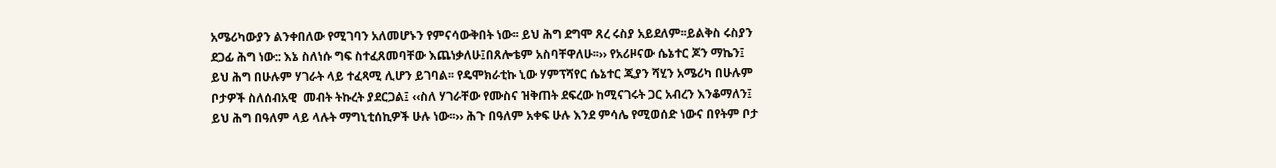አሜሪካውያን ልንቀበለው የሚገባን አለመሆኑን የምናሳውቅበት ነው፡፡ ይህ ሕግ ደግሞ ጸረ ሩስያ አይደለም፡፡ይልቅስ ሩስያን ደጋፊ ሕግ ነው:: እኔ ስለነሱ ግፍ ስተፈጸመባቸው እጨነቃለሁ፤በጸሎቴም አስባቸዋለሁ፡፡›› የአሪዞናው ሴኔተር ጆን ማኬን፤ ይህ ሕግ በሁሉም ሃገራት ላይ ተፈጻሚ ሊሆን ይገባል፡፡ የዴሞክራቲኩ ኒው ሃምፕሻየር ሴኔተር ጂያን ሻሂን አሜሪካ በሁሉም ቦታዎች ስለሰብአዊ  መብት ትኩረት ያደርጋል፤ ‹‹ስለ ሃገራቸው የሙስና ዝቅጠት ደፍረው ከሚናገሩት ጋር አብረን እንቆማለን፤ ይህ ሕግ በዓለም ላይ ላሉት ማግኒቲሰኪዎች ሁሉ ነው፡፡›› ሕጉ በዓለም አቀፍ ሁሉ እንደ ምሳሌ የሚወሰድ ነውና በየትም ቦታ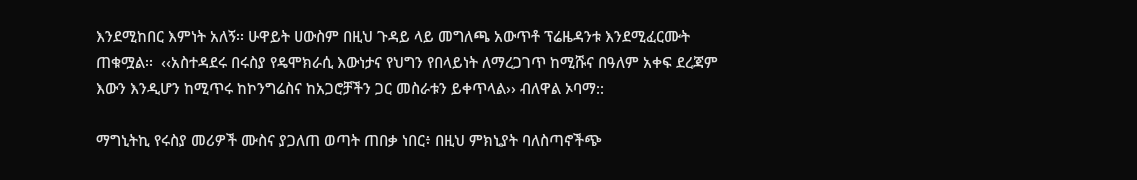እንደሚከበር እምነት አለኝ፡፡ ሁዋይት ሀውስም በዚህ ጉዳይ ላይ መግለጫ አውጥቶ ፕሬዜዳንቱ እንደሚፈርሙት ጠቁሟል፡፡  ‹‹አስተዳደሩ በሩስያ የዴሞክራሲ እውነታና የህግን የበላይነት ለማረጋገጥ ከሚሹና በዓለም አቀፍ ደረጃም እውን እንዲሆን ከሚጥሩ ከኮንግሬስና ከአጋሮቻችን ጋር መስራቱን ይቀጥላል›› ብለዋል ኦባማ::

ማግኒትኪ የሩስያ መሪዎች ሙስና ያጋለጠ ወጣት ጠበቃ ነበር፥ በዚህ ምክኒያት ባለስጣኖችጭ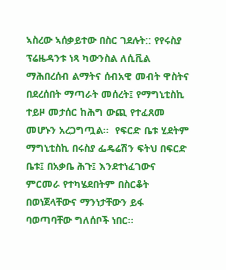ኣስረው ኣሰቃይተው በስር ገደሉት:: የየሩስያ ፕሬዜዳንቱ ነጻ ካውንስል ለሲቪል ማሕበረሰብ ልማትና ሰብአዊ መብት ዋስትና በደረሰበት ማጣራት መሰረት፤ የማግኒቲስኪ ተይዞ መታሰር ከሕግ ውጪ የተፈጸመ መሆኑን አረጋግጧል፡፡  የፍርድ ቤቱ ሂደትም ማግኒቲስኪ በሩስያ ፌዴሬሽን ፍትህ በፍርድ ቤቱ፤ በአቃቤ ሕጉ፤ እንደተነፈገውና ምርመራ የተካሄደበትም በስርቆት በወነጀላቸውና ማንነታቸውን ይፋ ባወጣባቸው ግለሰቦች ነበር፡፡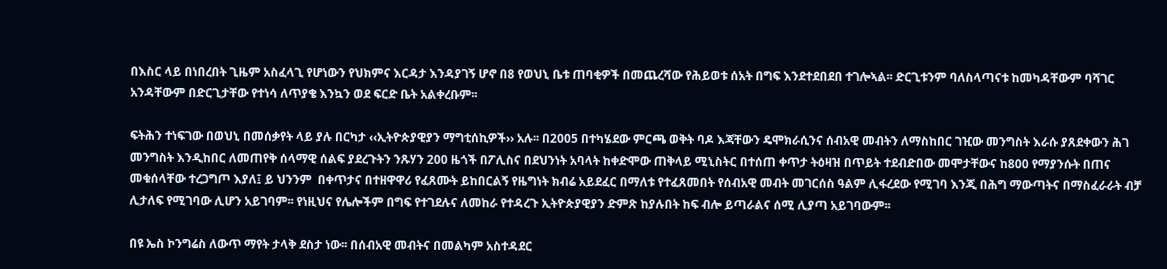በእስር ላይ በነበረበት ጊዜም አስፈላጊ የሆነውን የህክምና እርዳታ እንዳያገኝ ሆኖ በ8 የወህኒ ቤቱ ጠባቂዎች በመጨረሻው የሕይወቱ ሰአት በግፍ እንደተደበደበ ተገሎኣል፡፡ ድርጊቱንም ባለስላጣናቱ ከመካዳቸውም ባሻገር አንዳቸውም በድርጊታቸው የተነሳ ለጥያቄ እንኳን ወደ ፍርድ ቤት አልቀረቡም፡፡

ፍትሕን ተነፍገው በወህኒ በመሰቃየት ላይ ያሉ በርካታ ‹‹ኢትዮጵያዊያን ማግቲሰኪዎች›› አሉ፡፡ በ2005 በተካሄደው ምርጫ ወቅት ባዶ እጃቸውን ዴሞክራሲንና ሰብአዊ መብትን ለማስከበር ገዢው መንግስት እራሱ ያጸደቀውን ሕገ መንግስት እንዲከበር ለመጠየቅ ሰላማዊ ሰልፍ ያደረጉትን ንጹሃን 200 ዜጎች በፖሊስና በደህንነት አባላት ከቀድሞው ጠቅላይ ሚኒስትር በተሰጠ ቀጥታ ትዕዛዝ በጥይት ተደብድበው መሞታቸውና ከ800 የማያንሱት በጠና መቁሰላቸው ተረጋግጦ እያለ፤ ይ ህንንም  በቀጥታና በተዘዋዋሪ የፈጸሙት ይከበርልኝ የዜግነት ክብሬ አይደፈር በማለቱ የተፈጸመበት የሰብአዊ መብት መገርሰስ ዓልም ሊፋረደው የሚገባ እንጂ በሕግ ማውጣትና በማስፈራራት ብቻ ሊታለፍ የሚገባው ሊሆን አይገባም፡፡ የነዚህና የሌሎችም በግፍ የተገደሉና ለመከራ የተዳረጉ ኢትዮጵያዊያን ድምጽ ከያሉበት ከፍ ብሎ ይጣራልና ሰሚ ሊያጣ አይገባውም፡፡

በዩ ኤስ ኮንግሬስ ለውጥ ማየት ታላቅ ደስታ ነው፡፡ በሰብአዊ መብትና በመልካም አስተዳደር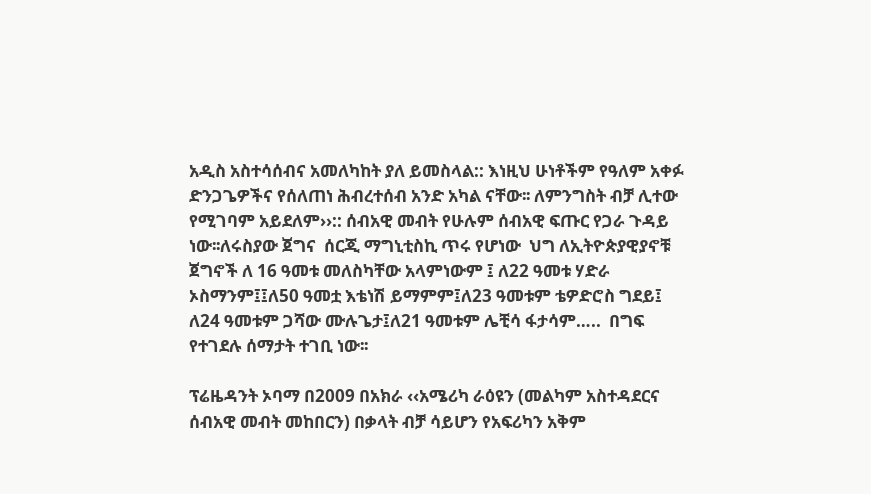አዲስ አስተሳሰብና አመለካከት ያለ ይመስላል:: እነዚህ ሁነቶችም የዓለም አቀፉ ድንጋጌዎችና የሰለጠነ ሕብረተሰብ አንድ አካል ናቸው፡፡ ለምንግስት ብቻ ሊተው የሚገባም አይደለም››:: ሰብአዊ መብት የሁሉም ሰብአዊ ፍጡር የጋራ ጉዳይ ነው፡፡ለሩስያው ጀግና  ሰርጂ ማግኒቲስኪ ጥሩ የሆነው  ህግ ለኢትዮጵያዊያኖቹ ጀግኖች ለ 16 ዓመቱ መለስካቸው አላምነውም ፤ ለ22 ዓመቱ ሃድራ ኦስማንም፤፤ለ50 ዓመቷ እቴነሽ ይማምም፤ለ23 ዓመቱም ቴዎድሮስ ግደይ፤ ለ24 ዓመቱም ጋሻው ሙሉጌታ፤ለ21 ዓመቱም ሌቺሳ ፋታሳም…..  በግፍ የተገደሉ ሰማታት ተገቢ ነው፡፡

ፕሬዜዳንት ኦባማ በ2009 በአክራ ‹‹አሜሪካ ራዕዩን (መልካም አስተዳደርና ሰብአዊ መብት መከበርን) በቃላት ብቻ ሳይሆን የአፍሪካን አቅም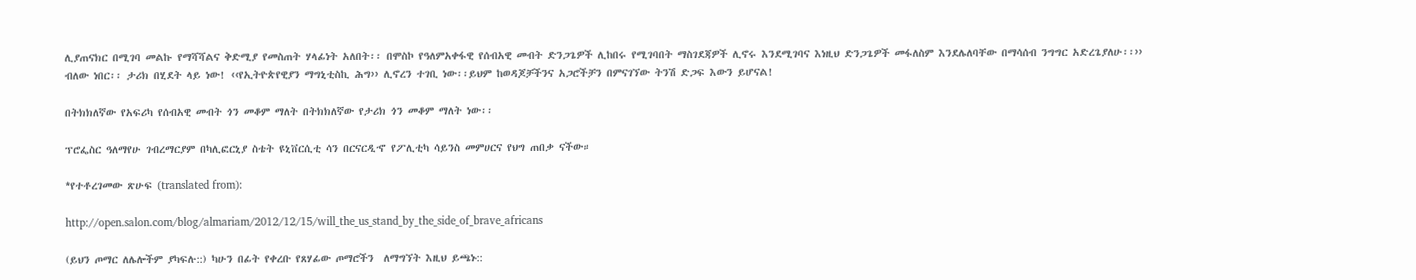ሊያጠናክር በሚገባ መልኩ የማሻሻልና ቅድሚያ የመስጠት ሃላፊነት አለበት፡፡ በሞስኮ የዓለምአቀፋዊ የሰብአዊ መብት ድንጋጌዎች ሊከበሩ የሚገባበት ማስገደጃዎች ሊኖሩ እንደሚገባና እነዚህ ድንጋጌዎች መፋለስም እንደሌለባቸው በማሳሰብ ንግግር አድረጌያለሁ፡፡›› ብለው ነበር፡፡ ታሪክ በሂደት ላይ ነው! ‹‹የኢትዮጵየዊያን ማግኒቲስኪ ሕግ›› ሊኖረን ተገቢ ነው፡፡ይህም ከወዳጆቻችንና አጋሮችቻን በምናገኘው ትንሽ ድጋፍ እውን ይሆናል!

በትክክለኛው የአፍሪካ የሰብአዊ መብት ጎን መቆም ማለት በትክክለኛው የታሪክ ጎን መቆም ማለት ነው፡፡

ፕሮፌስር ዓለማየሁ ገብረማርያም በካሊፎርኒያ ስቴት ዩኒቨርሲቲ ሳን በርናርዲኆ የፖሊቲካ ሳይንስ መምሀርና የህግ ጠበቃ ናችው።

*የተቶረገመው ጽሁፍ (translated from):

http://open.salon.com/blog/almariam/2012/12/15/will_the_us_stand_by_the_side_of_brave_africans

(ይህን ጦማር ለሌሎችም ያካፍሉ::) ካሁን በፊት የቀረቡ የጸሃፊው ጦማሮችን  ለማግኘት እዚህ ይጫኑ::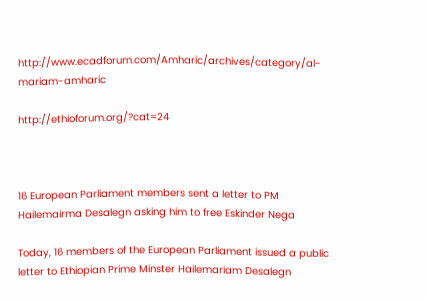http://www.ecadforum.com/Amharic/archives/category/al-mariam-amharic

http://ethioforum.org/?cat=24



16 European Parliament members sent a letter to PM Hailemairma Desalegn asking him to free Eskinder Nega

Today, 16 members of the European Parliament issued a public letter to Ethiopian Prime Minster Hailemariam Desalegn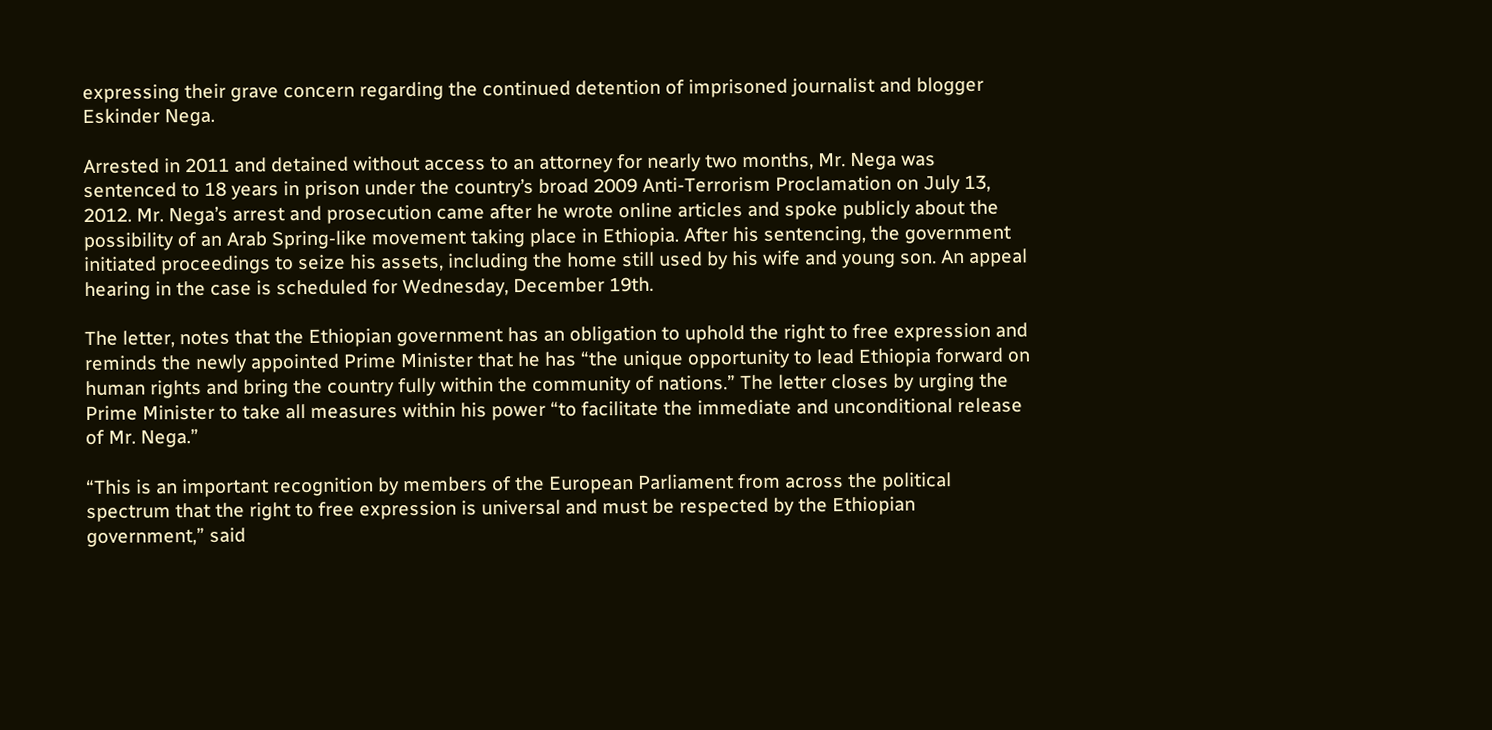expressing their grave concern regarding the continued detention of imprisoned journalist and blogger Eskinder Nega.

Arrested in 2011 and detained without access to an attorney for nearly two months, Mr. Nega was sentenced to 18 years in prison under the country’s broad 2009 Anti-Terrorism Proclamation on July 13, 2012. Mr. Nega’s arrest and prosecution came after he wrote online articles and spoke publicly about the possibility of an Arab Spring-like movement taking place in Ethiopia. After his sentencing, the government initiated proceedings to seize his assets, including the home still used by his wife and young son. An appeal hearing in the case is scheduled for Wednesday, December 19th.

The letter, notes that the Ethiopian government has an obligation to uphold the right to free expression and reminds the newly appointed Prime Minister that he has “the unique opportunity to lead Ethiopia forward on human rights and bring the country fully within the community of nations.” The letter closes by urging the Prime Minister to take all measures within his power “to facilitate the immediate and unconditional release of Mr. Nega.”

“This is an important recognition by members of the European Parliament from across the political spectrum that the right to free expression is universal and must be respected by the Ethiopian government,” said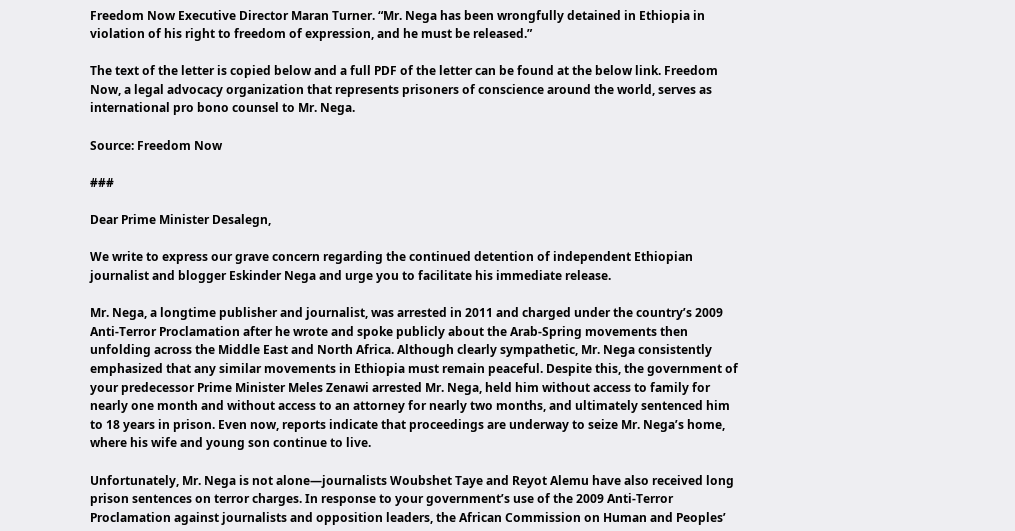Freedom Now Executive Director Maran Turner. “Mr. Nega has been wrongfully detained in Ethiopia in violation of his right to freedom of expression, and he must be released.”

The text of the letter is copied below and a full PDF of the letter can be found at the below link. Freedom Now, a legal advocacy organization that represents prisoners of conscience around the world, serves as international pro bono counsel to Mr. Nega.

Source: Freedom Now

###

Dear Prime Minister Desalegn,

We write to express our grave concern regarding the continued detention of independent Ethiopian journalist and blogger Eskinder Nega and urge you to facilitate his immediate release.

Mr. Nega, a longtime publisher and journalist, was arrested in 2011 and charged under the country’s 2009 Anti-Terror Proclamation after he wrote and spoke publicly about the Arab-Spring movements then unfolding across the Middle East and North Africa. Although clearly sympathetic, Mr. Nega consistently emphasized that any similar movements in Ethiopia must remain peaceful. Despite this, the government of your predecessor Prime Minister Meles Zenawi arrested Mr. Nega, held him without access to family for nearly one month and without access to an attorney for nearly two months, and ultimately sentenced him to 18 years in prison. Even now, reports indicate that proceedings are underway to seize Mr. Nega’s home, where his wife and young son continue to live.

Unfortunately, Mr. Nega is not alone—journalists Woubshet Taye and Reyot Alemu have also received long prison sentences on terror charges. In response to your government’s use of the 2009 Anti-Terror Proclamation against journalists and opposition leaders, the African Commission on Human and Peoples’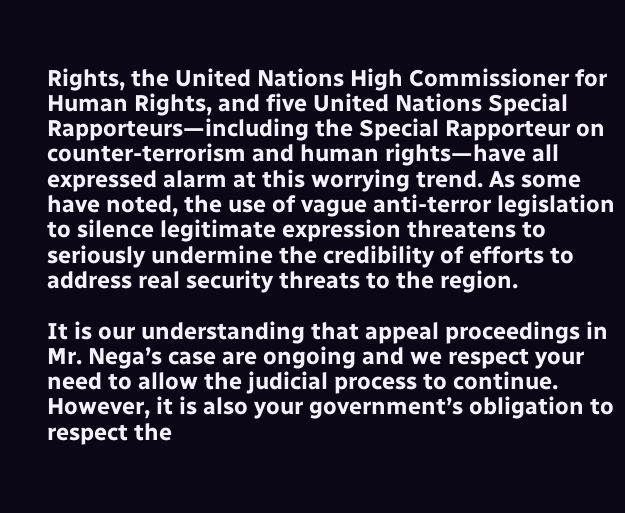Rights, the United Nations High Commissioner for Human Rights, and five United Nations Special Rapporteurs—including the Special Rapporteur on counter-terrorism and human rights—have all expressed alarm at this worrying trend. As some have noted, the use of vague anti-terror legislation to silence legitimate expression threatens to seriously undermine the credibility of efforts to address real security threats to the region.

It is our understanding that appeal proceedings in Mr. Nega’s case are ongoing and we respect your need to allow the judicial process to continue. However, it is also your government’s obligation to respect the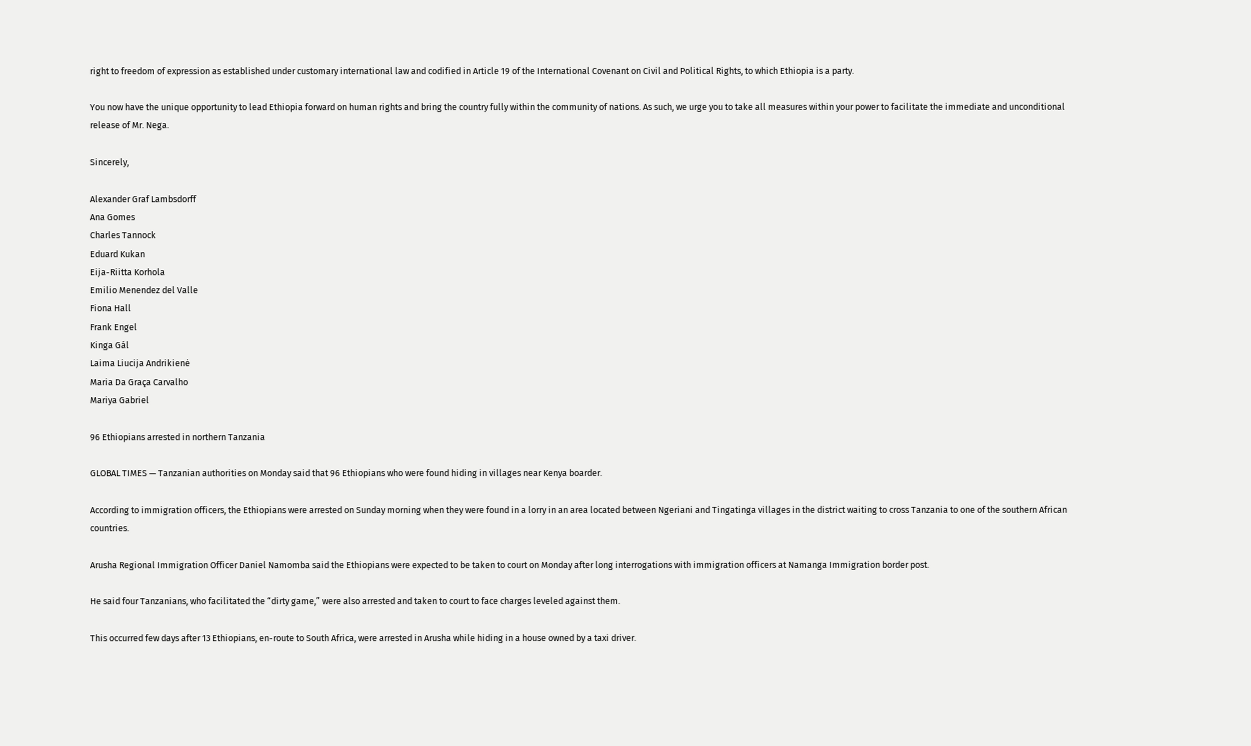right to freedom of expression as established under customary international law and codified in Article 19 of the International Covenant on Civil and Political Rights, to which Ethiopia is a party.

You now have the unique opportunity to lead Ethiopia forward on human rights and bring the country fully within the community of nations. As such, we urge you to take all measures within your power to facilitate the immediate and unconditional release of Mr. Nega.

Sincerely,

Alexander Graf Lambsdorff
Ana Gomes
Charles Tannock
Eduard Kukan
Eija-Riitta Korhola
Emilio Menendez del Valle
Fiona Hall
Frank Engel
Kinga Gál
Laima Liucija Andrikienė
Maria Da Graça Carvalho
Mariya Gabriel

96 Ethiopians arrested in northern Tanzania

GLOBAL TIMES — Tanzanian authorities on Monday said that 96 Ethiopians who were found hiding in villages near Kenya boarder.

According to immigration officers, the Ethiopians were arrested on Sunday morning when they were found in a lorry in an area located between Ngeriani and Tingatinga villages in the district waiting to cross Tanzania to one of the southern African countries.

Arusha Regional Immigration Officer Daniel Namomba said the Ethiopians were expected to be taken to court on Monday after long interrogations with immigration officers at Namanga Immigration border post.

He said four Tanzanians, who facilitated the “dirty game,” were also arrested and taken to court to face charges leveled against them.

This occurred few days after 13 Ethiopians, en-route to South Africa, were arrested in Arusha while hiding in a house owned by a taxi driver.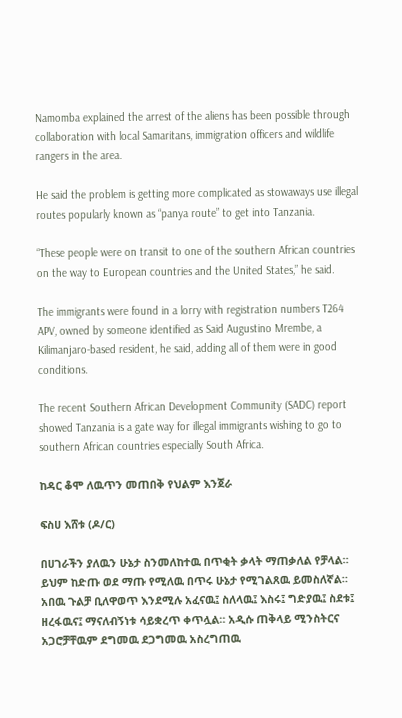Namomba explained the arrest of the aliens has been possible through collaboration with local Samaritans, immigration officers and wildlife rangers in the area.

He said the problem is getting more complicated as stowaways use illegal routes popularly known as “panya route” to get into Tanzania.

“These people were on transit to one of the southern African countries on the way to European countries and the United States,” he said.

The immigrants were found in a lorry with registration numbers T264 APV, owned by someone identified as Said Augustino Mrembe, a Kilimanjaro-based resident, he said, adding all of them were in good conditions.

The recent Southern African Development Community (SADC) report showed Tanzania is a gate way for illegal immigrants wishing to go to southern African countries especially South Africa.

ከዳር ቆሞ ለዉጥን መጠበቅ የህልም እንጀራ

ፍስሀ እሸቱ (ዶ/ር)

በሀገራችን ያለዉን ሁኔታ ስንመለከተዉ በጥቂት ቃላት ማጠቃለል የቻላል። ይህም ከድጡ ወደ ማጡ የሚለዉ በጥሩ ሁኔታ የሚገልጸዉ ይመስለኛል። አበዉ ጉልቻ ቢለዋወጥ እንደሚሉ አፈናዉ፤ ስለላዉ፤ እስሩ፤ ግድያዉ፤ ስደቱ፤ ዘረፋዉና፤ ማናለብኝነቱ ሳይቋረጥ ቀጥሏል። አዲሱ ጠቅላይ ሚንስትርና አጋሮቻቸዉም ደግመዉ ደጋግመዉ አስረግጠዉ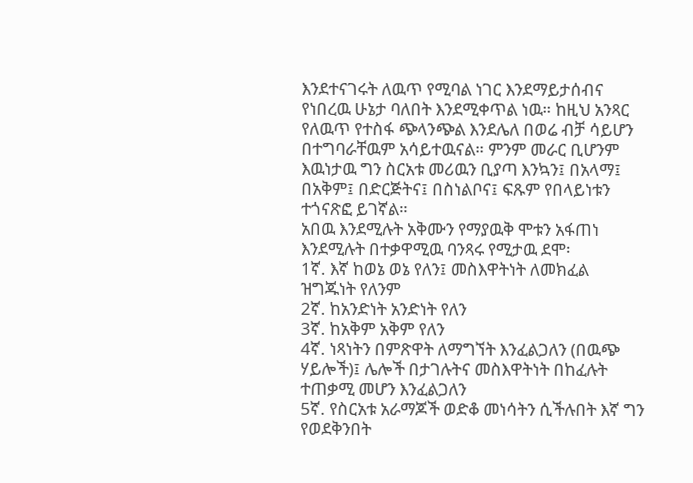እንደተናገሩት ለዉጥ የሚባል ነገር እንደማይታሰብና የነበረዉ ሁኔታ ባለበት እንደሚቀጥል ነዉ። ከዚህ አንጻር የለዉጥ የተስፋ ጭላንጭል እንደሌለ በወሬ ብቻ ሳይሆን በተግባራቸዉም አሳይተዉናል። ምንም መራር ቢሆንም እዉነታዉ ግን ስርአቱ መሪዉን ቢያጣ እንኳን፤ በአላማ፤ በአቅም፤ በድርጅትና፤ በስነልቦና፤ ፍጹም የበላይነቱን ተጎናጽፎ ይገኛል።
አበዉ እንደሚሉት አቅሙን የማያዉቅ ሞቱን አፋጠነ እንደሚሉት በተቃዋሚዉ ባንጻሩ የሚታዉ ደሞ፡
1ኛ. እኛ ከወኔ ወኔ የለን፤ መስእዋትነት ለመክፈል ዝግጁነት የለንም
2ኛ. ከአንድነት አንድነት የለን
3ኛ. ከአቅም አቅም የለን
4ኛ. ነጻነትን በምጽዋት ለማግኘት እንፈልጋለን (በዉጭ ሃይሎች)፤ ሌሎች በታገሉትና መስእዋትነት በከፈሉት ተጠቃሚ መሆን እንፈልጋለን
5ኛ. የስርአቱ አራማጆች ወድቆ መነሳትን ሲችሉበት እኛ ግን የወደቅንበት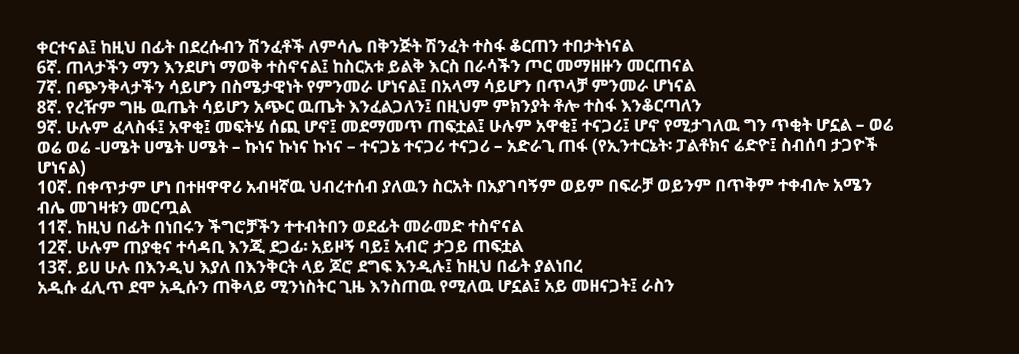ቀርተናል፤ ከዚህ በፊት በደረሱብን ሽንፈቶች ለምሳሌ በቅንጅት ሽንፈት ተስፋ ቆርጠን ተበታትነናል
6ኛ. ጠላታችን ማን እንደሆነ ማወቅ ተስኖናል፤ ከስርአቱ ይልቅ እርስ በራሳችን ጦር መማዘዙን መርጠናል
7ኛ. በጭንቅላታችን ሳይሆን በስሜታዊነት የምንመራ ሆነናል፤ በአላማ ሳይሆን በጥላቻ ምንመራ ሆነናል
8ኛ. የረዥም ግዜ ዉጤት ሳይሆን አጭር ዉጤት እንፈልጋለን፤ በዚህም ምክንያት ቶሎ ተስፋ እንቆርጣለን
9ኛ. ሁሉም ፈላስፋ፤ አዋቂ፤ መፍትሄ ሰጪ ሆኖ፤ መደማመጥ ጠፍቷል፤ ሁሉም አዋቂ፤ ተናጋሪ፤ ሆኖ የሚታገለዉ ግን ጥቂት ሆኗል – ወሬ ወሬ ወሬ -ሀሜት ሀሜት ሀሜት – ኩነና ኩነና ኩነና – ተናጋኔ ተናጋሪ ተናጋሪ – አድራጊ ጠፋ (የኢንተርኔት፡ ፓልቶክና ሬድዮ፤ ስብሰባ ታጋዮች ሆነናል)
10ኛ. በቀጥታም ሆነ በተዘዋዋሪ አብዛኛዉ ህብረተሰብ ያለዉን ስርአት በአያገባኝም ወይም በፍራቻ ወይንም በጥቅም ተቀብሎ አሜን ብሌ መገዛቱን መርጧል
11ኛ. ከዚህ በፊት በነበሩን ችግሮቻችን ተተብትበን ወደፊት መራመድ ተስኖናል
12ኛ. ሁሉም ጠያቂና ተሳዳቢ እንጂ ደጋፊ፡ አይዞኝ ባይ፤ አብሮ ታጋይ ጠፍቷል
13ኛ. ይሀ ሁሉ በእንዲህ እያለ በእንቅርት ላይ ጆሮ ደግፍ እንዲሉ፤ ከዚህ በፊት ያልነበረ
አዲሱ ፈሊጥ ደሞ አዲሱን ጠቅላይ ሚንነስትር ጊዜ እንስጠዉ የሚለዉ ሆኗል፤ አይ መዘናጋት፤ ራስን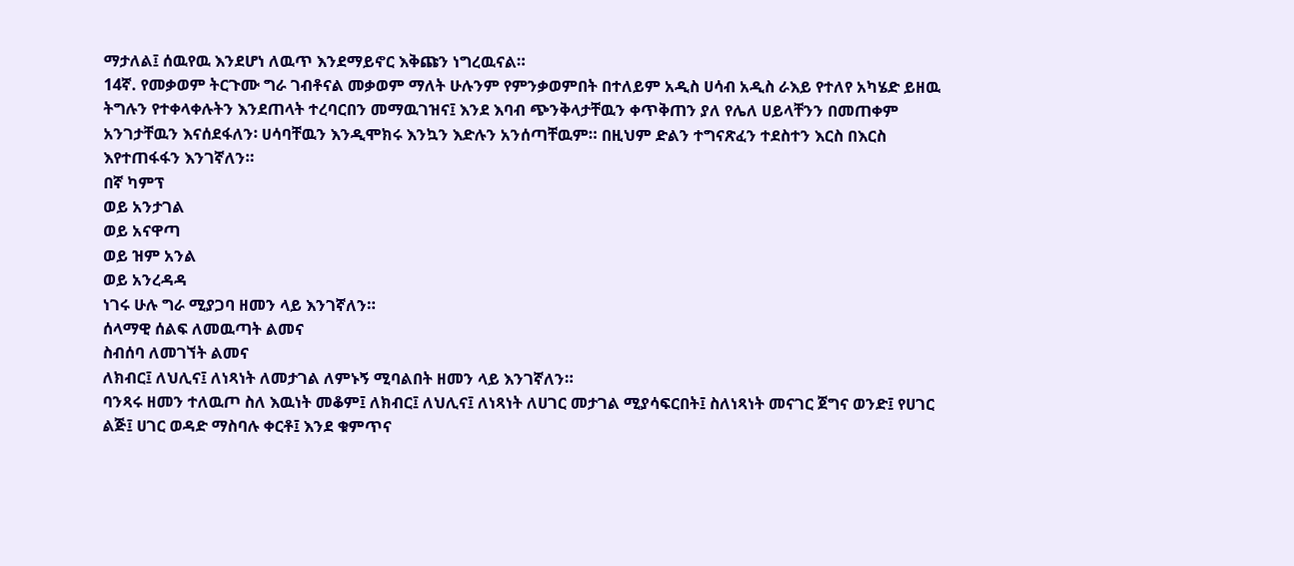ማታለል፤ ሰዉየዉ እንደሆነ ለዉጥ እንደማይኖር እቅጩን ነግረዉናል።
14ኛ. የመቃወም ትርጉሙ ግራ ገብቶናል መቃወም ማለት ሁሉንም የምንቃወምበት በተለይም አዲስ ሀሳብ አዲስ ራእይ የተለየ አካሄድ ይዘዉ ትግሉን የተቀላቀሉትን እንደጠላት ተረባርበን መማዉገዝና፤ እንደ እባብ ጭንቅላታቸዉን ቀጥቅጠን ያለ የሌለ ሀይላቸንን በመጠቀም አንገታቸዉን እናሰደፋለን፡ ሀሳባቸዉን እንዲሞክሩ እንኳን እድሉን አንሰጣቸዉም። በዚህም ድልን ተግናጽፈን ተደስተን እርስ በእርስ እየተጠፋፋን እንገኛለን።
በኛ ካምፕ
ወይ አንታገል
ወይ አናዋጣ
ወይ ዝም አንል
ወይ አንረዳዳ
ነገሩ ሁሉ ግራ ሚያጋባ ዘመን ላይ እንገኛለን።
ሰላማዊ ሰልፍ ለመዉጣት ልመና
ስብሰባ ለመገኘት ልመና
ለክብር፤ ለህሊና፤ ለነጻነት ለመታገል ለምኑኝ ሚባልበት ዘመን ላይ እንገኛለን።
ባንጻሩ ዘመን ተለዉጦ ስለ እዉነት መቆም፤ ለክብር፤ ለህሊና፤ ለነጻነት ለሀገር መታገል ሚያሳፍርበት፤ ስለነጻነት መናገር ጀግና ወንድ፤ የሀገር ልጅ፤ ሀገር ወዳድ ማስባሉ ቀርቶ፤ እንደ ቁምጥና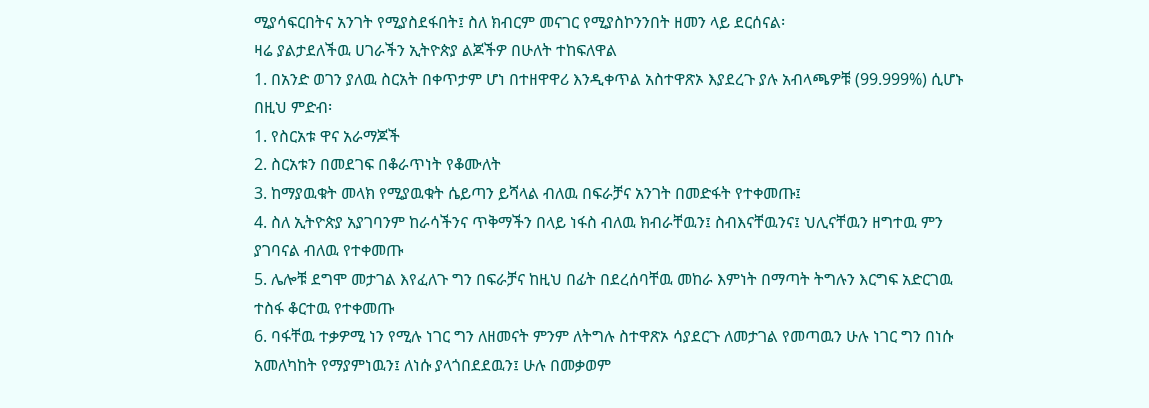ሚያሳፍርበትና አንገት የሚያስደፋበት፤ ስለ ክብርም መናገር የሚያስኮንንበት ዘመን ላይ ደርሰናል፡
ዛሬ ያልታደለችዉ ሀገራችን ኢትዮጵያ ልጆችዎ በሁለት ተከፍለዋል
1. በአንድ ወገን ያለዉ ስርአት በቀጥታም ሆነ በተዘዋዋሪ እንዲቀጥል አስተዋጽኦ እያደረጉ ያሉ አብላጫዎቹ (99.999%) ሲሆኑ
በዚህ ምድብ፡
1. የስርአቱ ዋና አራማጆች
2. ስርአቱን በመደገፍ በቆራጥነት የቆሙለት
3. ከማያዉቁት መላክ የሚያዉቁት ሴይጣን ይሻላል ብለዉ በፍራቻና አንገት በመድፋት የተቀመጡ፤
4. ስለ ኢትዮጵያ አያገባንም ከራሳችንና ጥቅማችን በላይ ነፋስ ብለዉ ክብራቸዉን፤ ስብእናቸዉንና፤ ህሊናቸዉን ዘግተዉ ምን ያገባናል ብለዉ የተቀመጡ
5. ሌሎቹ ደግሞ መታገል እየፈለጉ ግን በፍራቻና ከዚህ በፊት በደረሰባቸዉ መከራ እምነት በማጣት ትግሉን እርግፍ አድርገዉ ተስፋ ቆርተዉ የተቀመጡ
6. ባፋቸዉ ተቃዎሚ ነን የሚሉ ነገር ግን ለዘመናት ምንም ለትግሉ ስተዋጽኦ ሳያደርጉ ለመታገል የመጣዉን ሁሉ ነገር ግን በነሱ አመለካከት የማያምነዉን፤ ለነሱ ያላጎበደደዉን፤ ሁሉ በመቃወም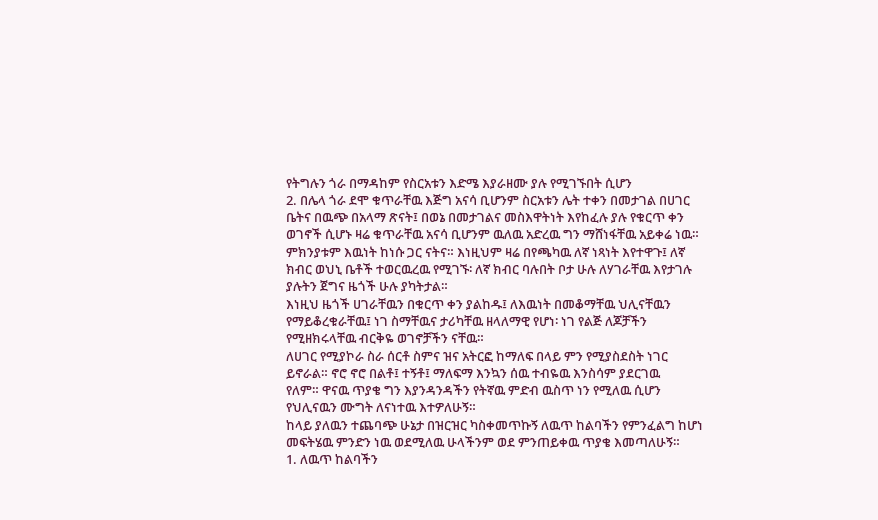የትግሉን ጎራ በማዳከም የስርአቱን እድሜ እያራዘሙ ያሉ የሚገኙበት ሲሆን
2. በሌላ ጎራ ደሞ ቁጥራቸዉ እጅግ አናሳ ቢሆንም ስርአቱን ሌት ተቀን በመታገል በሀገር ቤትና በዉጭ በአላማ ጽናት፤ በወኔ በመታገልና መስእዋትነት እየከፈሉ ያሉ የቁርጥ ቀን ወገኖች ሲሆኑ ዛሬ ቁጥራቸዉ አናሳ ቢሆንም ዉለዉ አድረዉ ግን ማሸነፋቸዉ አይቀሬ ነዉ። ምክንያቱም እዉነት ከነሱ ጋር ናትና። እነዚህም ዛሬ በየጫካዉ ለኛ ነጻነት እየተዋጉ፤ ለኛ ክብር ወህኒ ቤቶች ተወርዉረዉ የሚገኙ፡ ለኛ ክብር ባሉበት ቦታ ሁሉ ለሃገራቸዉ እየታገሉ ያሉትን ጀግና ዜጎች ሁሉ ያካትታል።
እነዚህ ዜጎች ሀገራቸዉን በቁርጥ ቀን ያልከዱ፤ ለእዉነት በመቆማቸዉ ህሊናቸዉን የማይቆረቁራቸዉ፤ ነገ ስማቸዉና ታሪካቸዉ ዘላለማዊ የሆነ፡ ነገ የልጅ ለጆቻችን የሚዘክሩላቸዉ ብርቅዬ ወገኖቻችን ናቸዉ።
ለሀገር የሚያኮራ ስራ ሰርቶ ስምና ዝና አትርፎ ከማለፍ በላይ ምን የሚያስደስት ነገር ይኖራል። ኖሮ ኖሮ በልቶ፤ ተኝቶ፤ ማለፍማ እንኳን ሰዉ ተብዬዉ እንስሳም ያደርገዉ
የለም። ዋናዉ ጥያቄ ግን እያንዳንዳችን የትኛዉ ምድብ ዉስጥ ነን የሚለዉ ሲሆን የህሊናዉን ሙግት ለናነተዉ እተዎለሁኝ።
ከላይ ያለዉን ተጨባጭ ሁኔታ በዝርዝር ካስቀመጥኩኝ ለዉጥ ከልባችን የምንፈልግ ከሆነ መፍትሄዉ ምንድን ነዉ ወደሚለዉ ሁላችንም ወደ ምንጠይቀዉ ጥያቄ እመጣለሁኝ።
1. ለዉጥ ከልባችን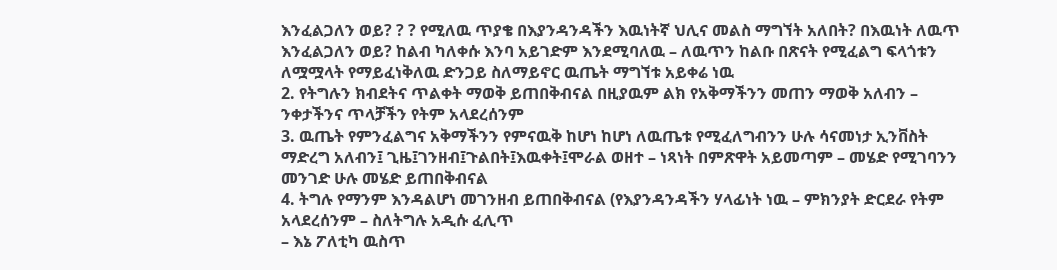እንፈልጋለን ወይ? ? ? የሚለዉ ጥያቄ በእያንዳንዳችን እዉነትኛ ህሊና መልስ ማግኘት አለበት? በእዉነት ለዉጥ እንፈልጋለን ወይ? ከልብ ካለቀሱ እንባ አይገድም እንደሚባለዉ – ለዉጥን ከልቡ በጽናት የሚፈልግ ፍላጎቱን ለሟሟላት የማይፈነቅለዉ ድንጋይ ስለማይኖር ዉጤት ማግኘቱ አይቀሬ ነዉ
2. የትግሉን ክብደትና ጥልቀት ማወቅ ይጠበቅብናል በዚያዉም ልክ የአቅማችንን መጠን ማወቅ አለብን – ንቀታችንና ጥላቻችን የትም አላደረሰንም
3. ዉጤት የምንፈልግና አቅማችንን የምናዉቅ ከሆነ ከሆነ ለዉጤቱ የሚፈለግብንን ሁሉ ሳናመነታ ኢንቨስት ማድረግ አለብን፤ ጊዜ፤ገንዘብ፤ጉልበት፤እዉቀት፤ሞራል ወዘተ – ነጻነት በምጽዋት አይመጣም – መሄድ የሚገባንን መንገድ ሁሉ መሄድ ይጠበቅብናል
4. ትግሉ የማንም እንዳልሆነ መገንዘብ ይጠበቅብናል (የእያንዳንዳችን ሃላፊነት ነዉ – ምክንያት ድርደራ የትም አላደረሰንም – ስለትግሉ አዲሱ ፈሊጥ
– እኔ ፖለቲካ ዉስጥ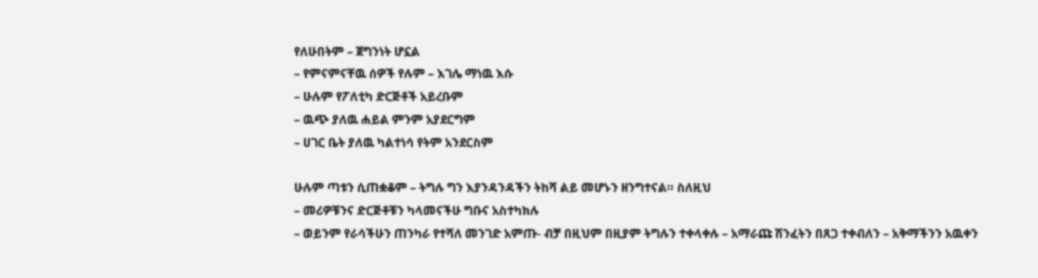የለሁበትም – ጀግንነት ሆኗል
– የምናምናቸዉ ሰዎች የሉም – እገሌ ማነዉ እሱ
– ሁሉም የፖለቲካ ድርጅቶች አይረቡም
– ዉጭ ያለዉ ሐይል ምንም አያደርግም
– ሀገር ቤት ያለዉ ካልተነሳ የትም አንደርስም

ሁሉም ጣቱን ሲጠቋቆም – ትግሉ ግን እያንዳንዳችን ትከሻ ልይ መሆኑን ዘንግተናል። ስለዚህ
– መሪዎቹንና ድርጅቶቹን ካላመናችሁ ግቡና አስተካክሉ
– ወይንም የራሳችሁን ጠንካራ የተሻለ መንገድ አምጡ- ብቻ በዚህም በዚያም ትግሉን ተቀላቀሉ – አማራጩ ሽንፈትን በጸጋ ተቀብለን – አቅማችንን አዉቀን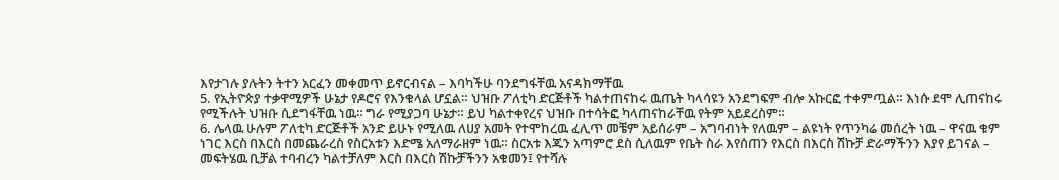እየታገሉ ያሉትን ትተን አርፈን መቀመጥ ይኖርብናል – እባካችሁ ባንደግፋቸዉ አናዳክማቸዉ
5. የኢትዮጵያ ተቃዋሚዎች ሁኔታ የዶሮና የእንቁላል ሆኗል። ህዝቡ ፖለቲካ ድርጅቶች ካልተጠናከሩ ዉጤት ካላሳዩን አንደግፍም ብሎ አኩርፎ ተቀምጧል። እነሱ ደሞ ሊጠናከሩ የሚችሉት ህዝቡ ሲደግፋቸዉ ነዉ። ግራ የሚያጋባ ሁኔታ። ይህ ካልተቀየረና ህዝቡ በተሳትፎ ካላጠናከራቸዉ የትም አይደረስም።
6. ሌላዉ ሁሉም ፖለቲካ ድርጅቶች አንድ ይሁኑ የሚለዉ ለሀያ አመት የተሞከረዉ ፈሊጥ መቼም አይሰራም – አግባብነት የለዉም – ልዩነት የጥንካሬ መሰረት ነዉ – ዋናዉ ቁም ነገር እርስ በእርስ በመጨራረስ የስርአቱን እድሜ አለማራዘም ነዉ። ስርአቱ እጁን አጣምሮ ደስ ሲለዉም የቤት ስራ እየሰጠን የእርስ በእርስ ሽኩቻ ድራማችንን እያየ ይገናል – መፍትሄዉ ቢቻል ተባብረን ካልተቻለም እርስ በእርስ ሽኩቻችንን አቁመን፤ የተሻሉ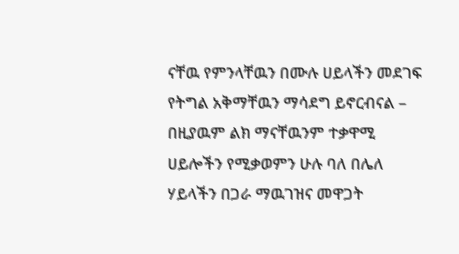ናቸዉ የምንላቸዉን በሙሉ ሀይላችን መደገፍ የትግል አቅማቸዉን ማሳደግ ይኖርብናል – በዚያዉም ልክ ማናቸዉንም ተቃዋሚ ሀይሎችን የሚቃወምን ሁሉ ባለ በሌለ ሃይላችን በጋራ ማዉገዝና መዋጋት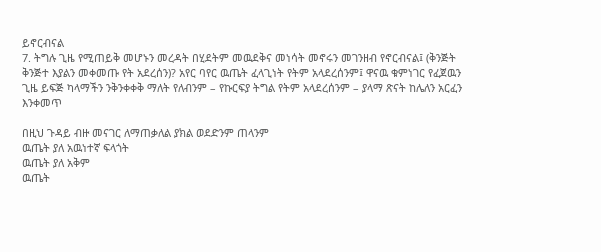ይኖርብናል
7. ትግሉ ጊዜ የሚጠይቅ መሆኑን መረዳት በሂደትም መዉደቅና መነሳት መኖሩን መገንዘብ የኖርብናል፤ (ቅንጅት ቅንጅተ እያልን መቀመጡ የት አደረሰን)? አየር ባየር ዉጤት ፈላጊነት የትም አላደረሰንም፤ ዋናዉ ቁምነገር የፈጀዉን ጊዜ ይፍጅ ካላማችን ንቅንቀቀቅ ማለት የለብንም – የኩርፍያ ትግል የትም አላደረሰንም – ያላማ ጽናት ከሌለን አርፈን እንቀመጥ

በዚህ ጉዳይ ብዙ መናገር ለማጠቃለል ያክል ወደድንም ጠላንም
ዉጤት ያለ አዉነተኛ ፍላጎት
ዉጤት ያለ አቅም
ዉጤት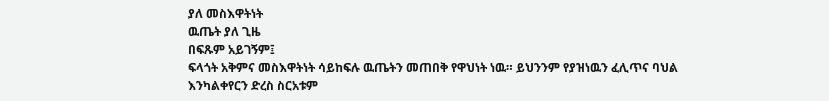ያለ መስእዋትነት
ዉጤት ያለ ጊዜ
በፍጹም አይገኝም፤
ፍላጎት አቅምና መስእዋትነት ሳይከፍሉ ዉጤትን መጠበቅ የዋህነት ነዉ። ይህንንም የያዝነዉን ፈሊጥና ባህል እንካልቀየርን ድረስ ስርአቱም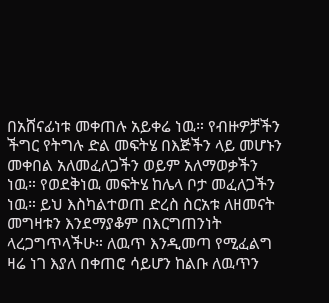በአሸናፊነቱ መቀጠሉ አይቀሬ ነዉ። የብዙዎቻችን ችግር የትግሉ ድል መፍትሄ በእጅችን ላይ መሆኑን መቀበል አለመፈለጋችን ወይም አለማወቃችን ነዉ። የወደቅነዉ መፍትሄ ከሌላ ቦታ መፈለጋችን ነዉ። ይህ እስካልተወጠ ድረስ ስርአቱ ለዘመናት መግዛቱን እንደማያቆም በእርግጠንነት ላረጋግጥላችሁ። ለዉጥ እንዲመጣ የሚፈልግ ዛሬ ነገ እያለ በቀጠሮ ሳይሆን ከልቡ ለዉጥን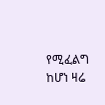የሚፈልግ ከሆነ ዛሬ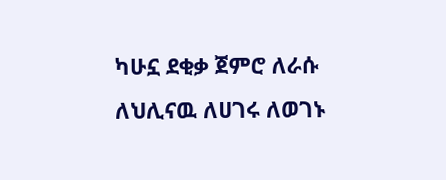ካሁኗ ደቂቃ ጀምሮ ለራሱ ለህሊናዉ ለሀገሩ ለወገኑ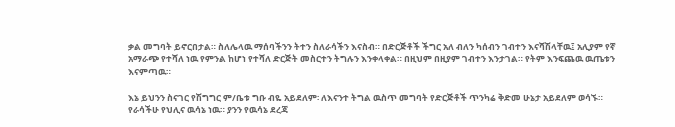ቃል መግባት ይኖርበታል። ስለሌላዉ ማሰባችንን ትተን ስለራሳችን እናስብ። በድርጅቶች ችግር አለ ብለን ካሰብን ገብተን እናሻሽላቸዉ፤ አሊያም የኛ አማራጭ የተሻለ ነዉ የምንል ከሆነ የተሻለ ድርጅት መስርተን ትግሉን እንቀላቀል። በዚህም በዚያም ገብተን እንታገል። የትም እንፍጨዉ ዉጤቱን እናምጣዉ።

እኔ ይህንን ስናገር የሽግግር ም/ቤቱ ግቡ ብዬ አይደለም፡ ለእናንተ ትግል ዉስጥ መግባት የድርጅቶች ጥንካሬ ቅድመ ሁኔታ አይደለም ወሳኙ። የራሳችሁ የህሊና ዉሳኔ ነዉ። ያንን የዉሳኔ ደረጃ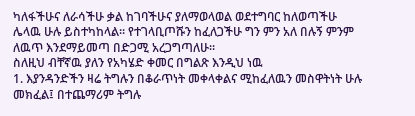ካለፋችሁና ለራሳችሁ ቃል ከገባችሁና ያለማወላወል ወደተግባር ከለወጣችሁ ሌላዉ ሁሉ ይስተካከላል። የተገላቢጦሹን ከፈለጋችሁ ግን ምን አለ በሉኝ ምንም ለዉጥ እንደማይመጣ በድጋሚ አረጋግጣለሁ።
ስለዚህ ብቸኛዉ ያለን የአካሄድ ቀመር በግልጽ እንዲህ ነዉ
1. እያንዳንድችን ዛሬ ትግሉን በቆራጥነት መቀላቀልና ሚከፈለዉን መስዋትነት ሁሉ መክፈል፤ በተጨማሪም ትግሉ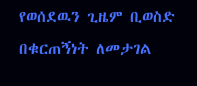የወሰደዉን ጊዜም ቢወስድ በቁርጠኝነት ለመታገል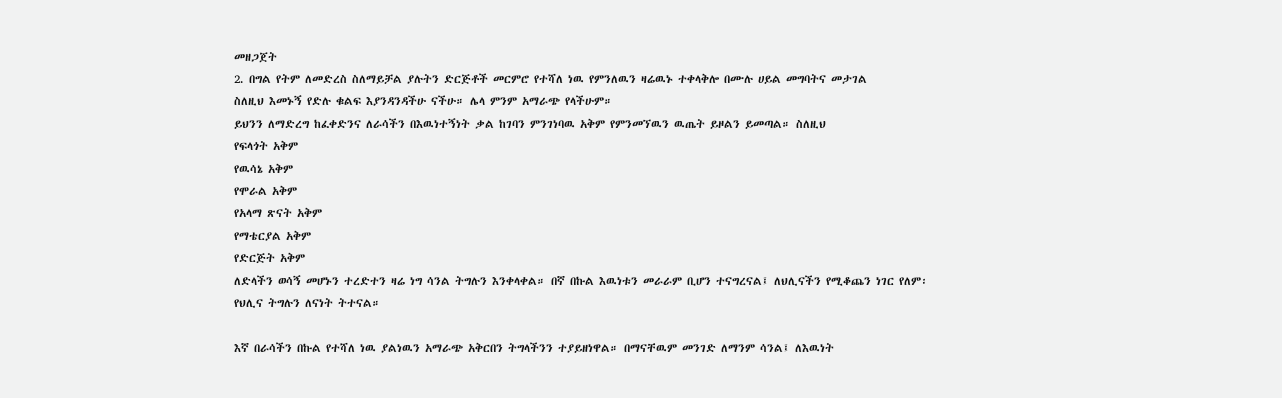መዘጋጀት
2. በግል የትም ለመድረስ ስለማይቻል ያሉትን ድርጅቶች መርምሮ የተሻለ ነዉ የምንለዉን ዛሬዉኑ ተቀላቅሎ በሙሉ ሀይል መግባትና መታገል
ስለዚህ እመኑኝ የድሉ ቁልፍ እያንዳንዳችሁ ናችሁ። ሌላ ምንም አማራጭ የላችሁም።
ይህንን ለማድረግ ከፈቀድንና ለራሳችን በእዉነተኝነት ቃል ከገባን ምንገነባዉ አቅም የምንመኘዉን ዉጤት ይዞልን ይመጣል። ስለዚህ
የፍላጎት አቅም
የዉሳኔ አቅም
የሞራል አቅም
የአላማ ጽናት አቅም
የማቴርያል አቅም
የድርጅት አቅም
ለድላችን ወሳኝ መሆኑን ተረድተን ዛሬ ነግ ሳንል ትግሉን እንቀላቀል። በኛ በኩል እዉነቱን መራራም ቢሆን ተናግረናል፤ ለህሊናችን የሚቆጨን ነገር የለም፡ የህሊና ትግሉን ለናነት ትተናል።

እኛ በራሳችን በኩል የተሻለ ነዉ ያልነዉን አማራጭ አቅርበን ትግላችንን ተያይዘነዋል። በማናቸዉም መንገድ ለማንም ሳንል፤ ለእዉነት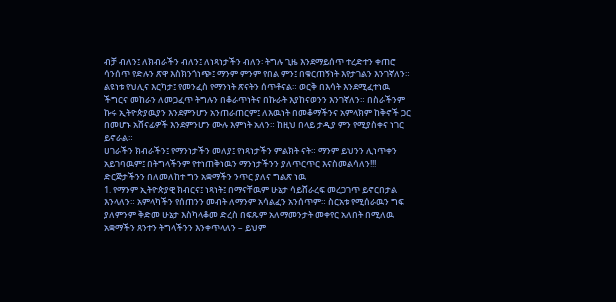ብቻ ብለን፤ ለክብራችን ብለን፤ ለነጻነታችን ብለን፡ ትግሉ ጊዜ እንደማይሰጥ ተረድተን ቀጠሮ ሳንሰጥ የድሉን ጽዋ እስክንጎነጭ፤ ማንም ምንም የበል ምን፤ በቁርጠኝነት እየታገልን እንገኛለን። ልዩነቱ የህሊና እርካታ፤ የመንፈስ የማንነት ጽናትን ሰጥቶናል። ወርቅ በእሳት እንደሚፈተነዉ ችግርና መከራን ለመጋፈጥ ትግሉን በቆራጥነትና በኩራት እያከናወንን እንገኛለን። በስራችንም ኩሩ ኢትዮጵያዉያን እንደምንሆን አንጠራጠርም፤ ለእዉነት በመቆማችንና አምላክም ከቅኖች ጋር በመሆኑ አሸናፊዎች እንደምንሆን ሙሉ እምነት አለን። ከዚህ በላይ ታዲያ ምን የሚያስቀና ነገር ይኖራል።
ሀገራችን ክብራችን፤ የማንነታችን መለያ፤ የነጻነታችን ምልክት ናት። ማንም ይህንን ሊነጥቀን አይገባዉም፤ በትግላችንም የተነጠቅነዉን ማንነታችንን ያለጥርጥር እናስመልሳለን!!!
ድርጅታችንን በለመለከተ ግን አቋማችን ንጥር ያለና ግልጽ ነዉ
1. የማንም ኢትዮጵያዊ ክብርና፤ ነጻነት፤ በማናቸዉም ሁኔታ ሳይሸራረፍ መረጋገጥ ይኖርበታል እንላለን። አምላካችን የሰጠንን መብት ለማንም አሳልፈን አንሰጥም። ስርአቱ የሚሰራዉን ግፍ ያለምንም ቅድመ ሁኔታ እስካላቆመ ድረስ በፍጹም አለማመንታት መቀየር አለበት በሚለዉ አቋማችን ጸንተን ትግላችንን እንቀጥላለን – ይህም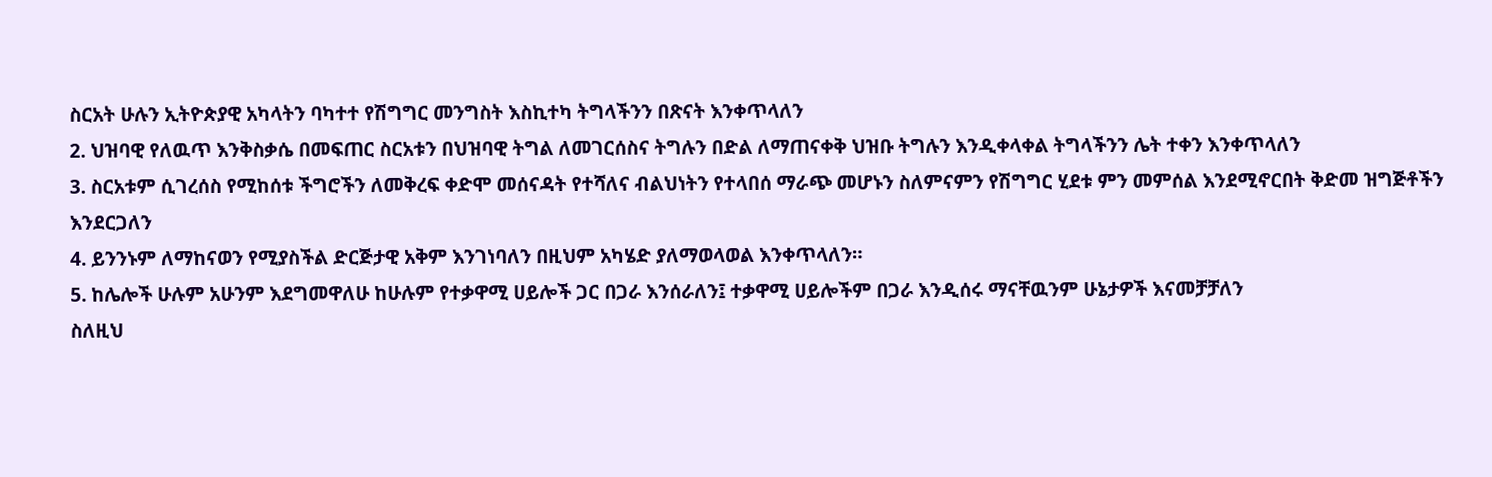ስርአት ሁሉን ኢትዮጵያዊ አካላትን ባካተተ የሽግግር መንግስት እስኪተካ ትግላችንን በጽናት እንቀጥላለን
2. ህዝባዊ የለዉጥ እንቅስቃሴ በመፍጠር ስርአቱን በህዝባዊ ትግል ለመገርሰስና ትግሉን በድል ለማጠናቀቅ ህዝቡ ትግሉን እንዲቀላቀል ትግላችንን ሌት ተቀን እንቀጥላለን
3. ስርአቱም ሲገረሰስ የሚከሰቱ ችግሮችን ለመቅረፍ ቀድሞ መሰናዳት የተሻለና ብልህነትን የተላበሰ ማራጭ መሆኑን ስለምናምን የሽግግር ሂደቱ ምን መምሰል እንደሚኖርበት ቅድመ ዝግጅቶችን እንደርጋለን
4. ይንንኑም ለማከናወን የሚያስችል ድርጅታዊ አቅም እንገነባለን በዚህም አካሄድ ያለማወላወል እንቀጥላለን።
5. ከሌሎች ሁሉም አሁንም እደግመዋለሁ ከሁሉም የተቃዋሚ ሀይሎች ጋር በጋራ እንሰራለን፤ ተቃዋሚ ሀይሎችም በጋራ እንዲሰሩ ማናቸዉንም ሁኔታዎች እናመቻቻለን
ስለዚህ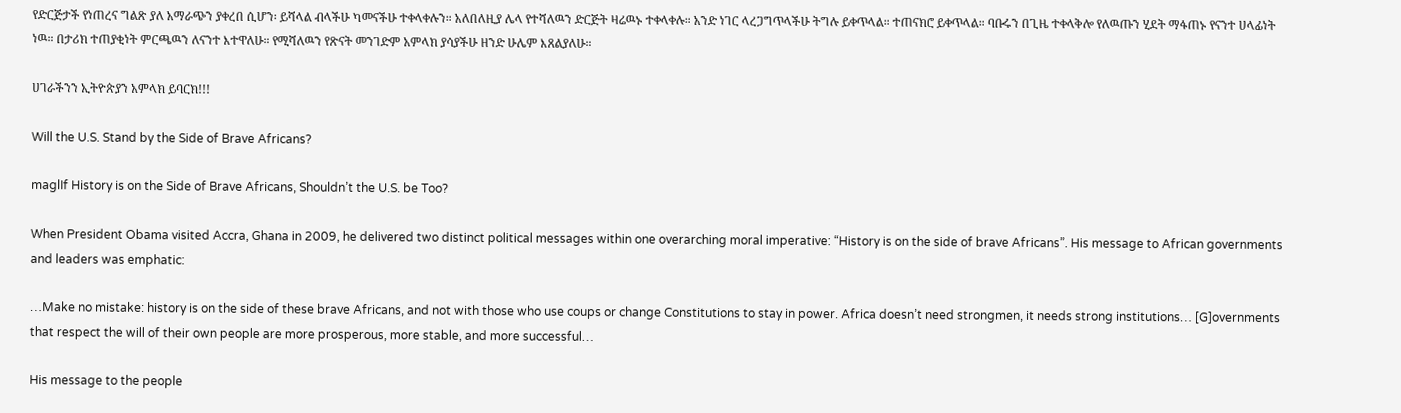የድርጅታች የነጠረና ግልጽ ያለ አማራጭን ያቀረበ ሲሆን፡ ይሻላል ብላችሁ ካመናችሁ ተቀላቀሉን። አለበለዚያ ሌላ የተሻለዉን ድርጅት ዛሬዉኑ ተቀላቀሉ። አንድ ነገር ላረጋግጥላችሁ ትግሉ ይቀጥላል። ተጠናክሮ ይቀጥላል። ባቡሩን በጊዜ ተቀላቅሎ የለዉጡን ሂደት ማፋጠኑ የናንተ ሀላፊነት ነዉ። በታሪክ ተጠያቂነት ምርጫዉን ለናንተ እተዋለሁ። የሚሻለዉን የጽናት መንገድም አምላክ ያሳያችሁ ዘንድ ሁሌም እጸልያለሁ።

ሀገራችንን ኢትዮጵያን አምላክ ይባርክ!!!

Will the U.S. Stand by the Side of Brave Africans?

maglIf History is on the Side of Brave Africans, Shouldn’t the U.S. be Too?

When President Obama visited Accra, Ghana in 2009, he delivered two distinct political messages within one overarching moral imperative: “History is on the side of brave Africans”. His message to African governments and leaders was emphatic:

…Make no mistake: history is on the side of these brave Africans, and not with those who use coups or change Constitutions to stay in power. Africa doesn’t need strongmen, it needs strong institutions… [G]overnments that respect the will of their own people are more prosperous, more stable, and more successful…

His message to the people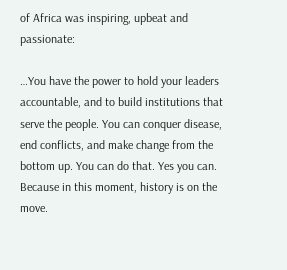of Africa was inspiring, upbeat and passionate:

…You have the power to hold your leaders accountable, and to build institutions that serve the people. You can conquer disease, end conflicts, and make change from the bottom up. You can do that. Yes you can. Because in this moment, history is on the move.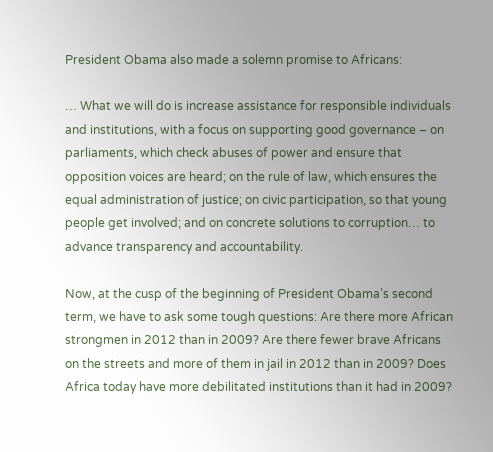President Obama also made a solemn promise to Africans:

… What we will do is increase assistance for responsible individuals and institutions, with a focus on supporting good governance – on parliaments, which check abuses of power and ensure that opposition voices are heard; on the rule of law, which ensures the equal administration of justice; on civic participation, so that young people get involved; and on concrete solutions to corruption… to advance transparency and accountability.

Now, at the cusp of the beginning of President Obama’s second term, we have to ask some tough questions: Are there more African strongmen in 2012 than in 2009? Are there fewer brave Africans on the streets and more of them in jail in 2012 than in 2009? Does Africa today have more debilitated institutions than it had in 2009?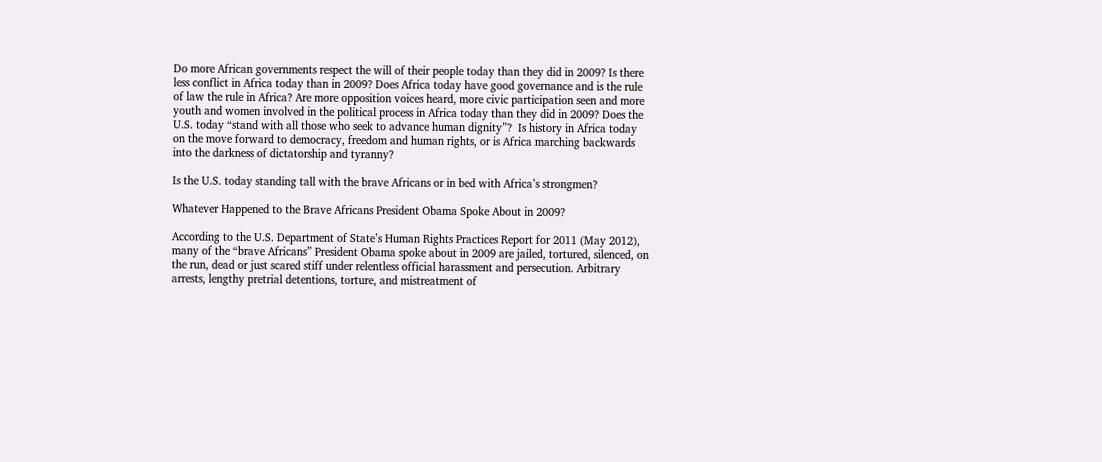Do more African governments respect the will of their people today than they did in 2009? Is there less conflict in Africa today than in 2009? Does Africa today have good governance and is the rule of law the rule in Africa? Are more opposition voices heard, more civic participation seen and more youth and women involved in the political process in Africa today than they did in 2009? Does the U.S. today “stand with all those who seek to advance human dignity”?  Is history in Africa today on the move forward to democracy, freedom and human rights, or is Africa marching backwards into the darkness of dictatorship and tyranny?

Is the U.S. today standing tall with the brave Africans or in bed with Africa’s strongmen?

Whatever Happened to the Brave Africans President Obama Spoke About in 2009?

According to the U.S. Department of State’s Human Rights Practices Report for 2011 (May 2012), many of the “brave Africans” President Obama spoke about in 2009 are jailed, tortured, silenced, on the run, dead or just scared stiff under relentless official harassment and persecution. Arbitrary arrests, lengthy pretrial detentions, torture, and mistreatment of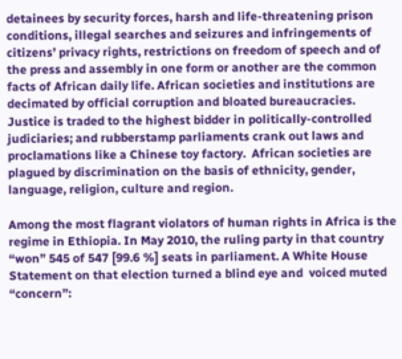detainees by security forces, harsh and life-threatening prison conditions, illegal searches and seizures and infringements of citizens’ privacy rights, restrictions on freedom of speech and of the press and assembly in one form or another are the common facts of African daily life. African societies and institutions are decimated by official corruption and bloated bureaucracies. Justice is traded to the highest bidder in politically-controlled judiciaries; and rubberstamp parliaments crank out laws and proclamations like a Chinese toy factory.  African societies are plagued by discrimination on the basis of ethnicity, gender, language, religion, culture and region.

Among the most flagrant violators of human rights in Africa is the regime in Ethiopia. In May 2010, the ruling party in that country “won” 545 of 547 [99.6 %] seats in parliament. A White House Statement on that election turned a blind eye and  voiced muted “concern”: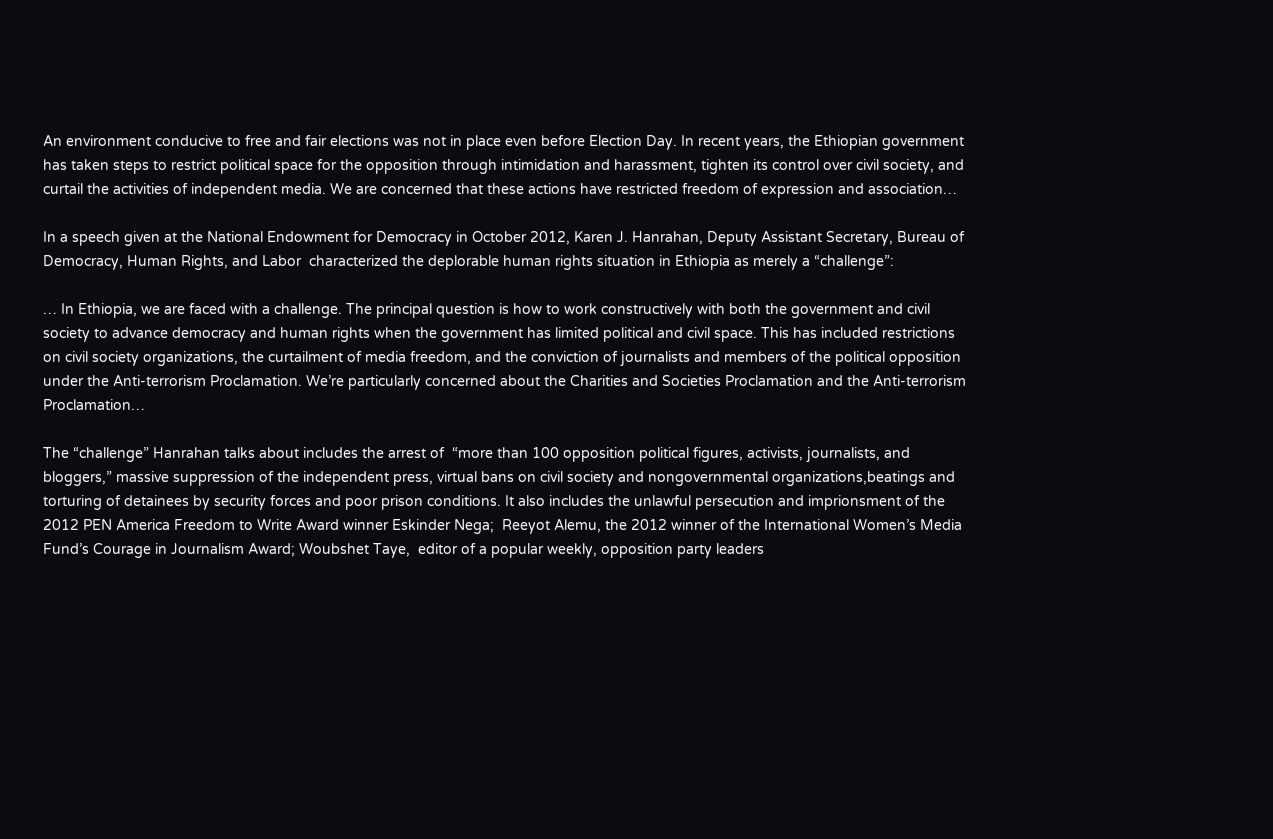An environment conducive to free and fair elections was not in place even before Election Day. In recent years, the Ethiopian government has taken steps to restrict political space for the opposition through intimidation and harassment, tighten its control over civil society, and curtail the activities of independent media. We are concerned that these actions have restricted freedom of expression and association…

In a speech given at the National Endowment for Democracy in October 2012, Karen J. Hanrahan, Deputy Assistant Secretary, Bureau of Democracy, Human Rights, and Labor  characterized the deplorable human rights situation in Ethiopia as merely a “challenge”:

… In Ethiopia, we are faced with a challenge. The principal question is how to work constructively with both the government and civil society to advance democracy and human rights when the government has limited political and civil space. This has included restrictions on civil society organizations, the curtailment of media freedom, and the conviction of journalists and members of the political opposition under the Anti-terrorism Proclamation. We’re particularly concerned about the Charities and Societies Proclamation and the Anti-terrorism Proclamation…

The “challenge” Hanrahan talks about includes the arrest of  “more than 100 opposition political figures, activists, journalists, and bloggers,” massive suppression of the independent press, virtual bans on civil society and nongovernmental organizations,beatings and torturing of detainees by security forces and poor prison conditions. It also includes the unlawful persecution and imprionsment of the 2012 PEN America Freedom to Write Award winner Eskinder Nega;  Reeyot Alemu, the 2012 winner of the International Women’s Media Fund’s Courage in Journalism Award; Woubshet Taye,  editor of a popular weekly, opposition party leaders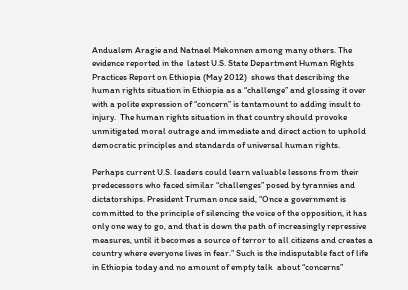Andualem Aragie and Natnael Mekonnen among many others. The evidence reported in the  latest U.S. State Department Human Rights Practices Report on Ethiopia (May 2012)  shows that describing the human rights situation in Ethiopia as a “challenge” and glossing it over with a polite expression of “concern” is tantamount to adding insult to injury.  The human rights situation in that country should provoke unmitigated moral outrage and immediate and direct action to uphold democratic principles and standards of universal human rights.

Perhaps current U.S. leaders could learn valuable lessons from their predecessors who faced similar “challenges” posed by tyrannies and dictatorships. President Truman once said, “Once a government is committed to the principle of silencing the voice of the opposition, it has only one way to go, and that is down the path of increasingly repressive measures, until it becomes a source of terror to all citizens and creates a country where everyone lives in fear.” Such is the indisputable fact of life in Ethiopia today and no amount of empty talk  about “concerns”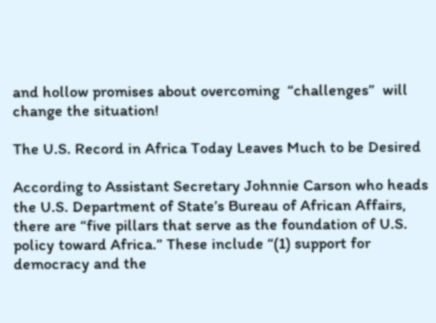and hollow promises about overcoming  “challenges”  will change the situation!

The U.S. Record in Africa Today Leaves Much to be Desired

According to Assistant Secretary Johnnie Carson who heads the U.S. Department of State’s Bureau of African Affairs, there are “five pillars that serve as the foundation of U.S. policy toward Africa.” These include “(1) support for democracy and the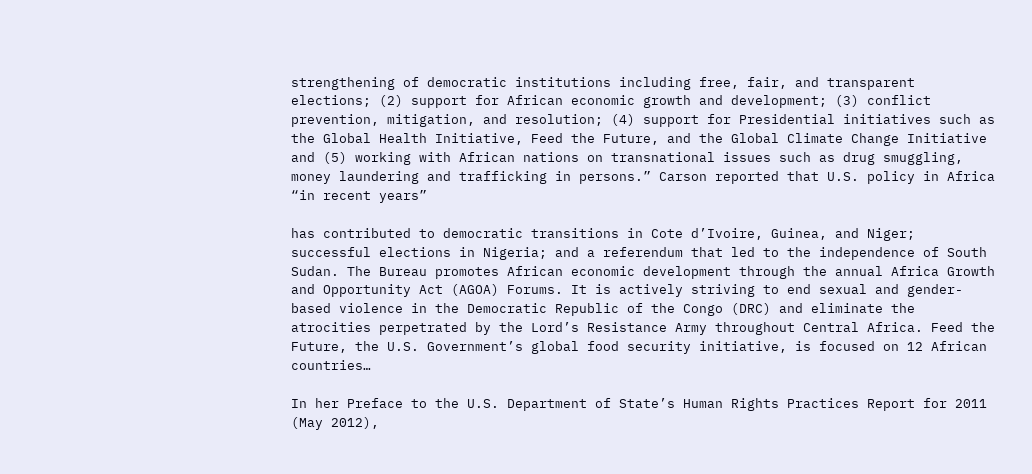strengthening of democratic institutions including free, fair, and transparent elections; (2) support for African economic growth and development; (3) conflict prevention, mitigation, and resolution; (4) support for Presidential initiatives such as the Global Health Initiative, Feed the Future, and the Global Climate Change Initiative and (5) working with African nations on transnational issues such as drug smuggling, money laundering and trafficking in persons.” Carson reported that U.S. policy in Africa “in recent years”

has contributed to democratic transitions in Cote d’Ivoire, Guinea, and Niger; successful elections in Nigeria; and a referendum that led to the independence of South Sudan. The Bureau promotes African economic development through the annual Africa Growth and Opportunity Act (AGOA) Forums. It is actively striving to end sexual and gender-based violence in the Democratic Republic of the Congo (DRC) and eliminate the atrocities perpetrated by the Lord’s Resistance Army throughout Central Africa. Feed the Future, the U.S. Government’s global food security initiative, is focused on 12 African countries…

In her Preface to the U.S. Department of State’s Human Rights Practices Report for 2011 (May 2012),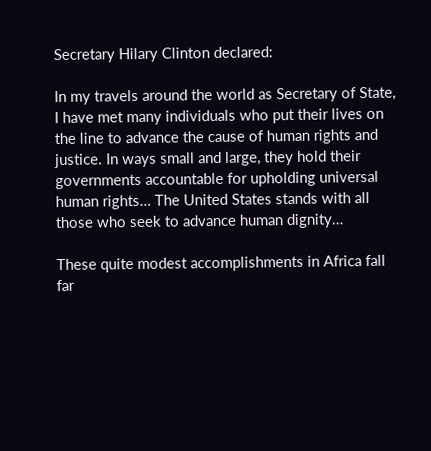Secretary Hilary Clinton declared:

In my travels around the world as Secretary of State, I have met many individuals who put their lives on the line to advance the cause of human rights and justice. In ways small and large, they hold their governments accountable for upholding universal human rights… The United States stands with all those who seek to advance human dignity…

These quite modest accomplishments in Africa fall far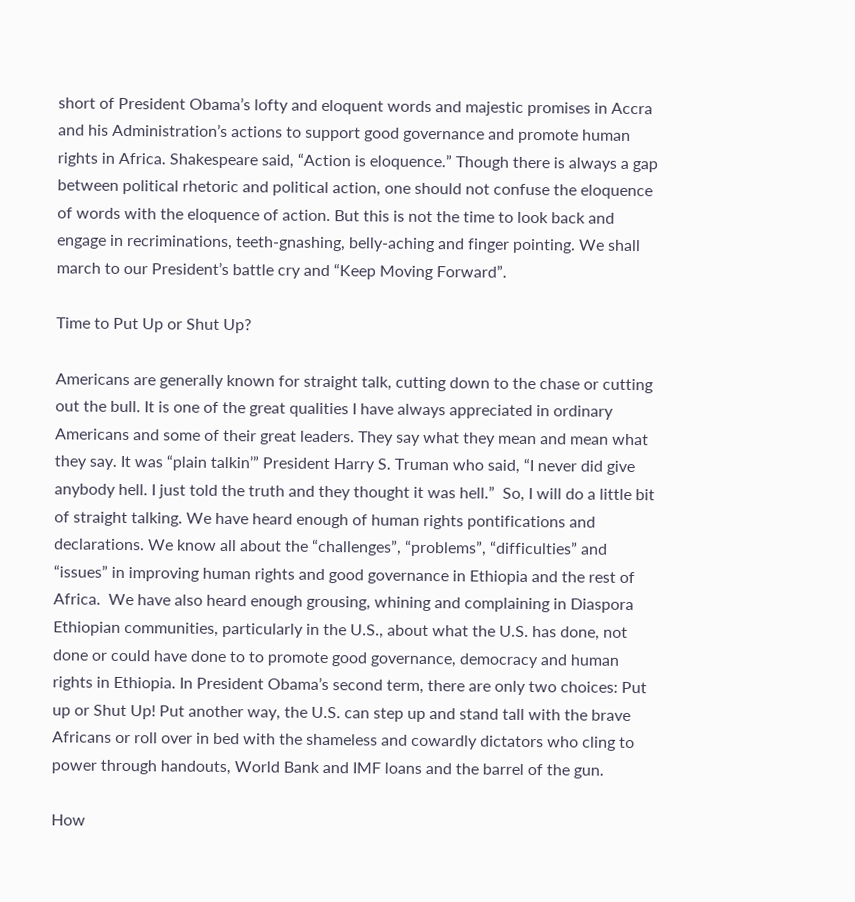short of President Obama’s lofty and eloquent words and majestic promises in Accra and his Administration’s actions to support good governance and promote human rights in Africa. Shakespeare said, “Action is eloquence.” Though there is always a gap between political rhetoric and political action, one should not confuse the eloquence of words with the eloquence of action. But this is not the time to look back and engage in recriminations, teeth-gnashing, belly-aching and finger pointing. We shall march to our President’s battle cry and “Keep Moving Forward”.

Time to Put Up or Shut Up?

Americans are generally known for straight talk, cutting down to the chase or cutting out the bull. It is one of the great qualities I have always appreciated in ordinary Americans and some of their great leaders. They say what they mean and mean what they say. It was “plain talkin’” President Harry S. Truman who said, “I never did give anybody hell. I just told the truth and they thought it was hell.”  So, I will do a little bit of straight talking. We have heard enough of human rights pontifications and declarations. We know all about the “challenges”, “problems”, “difficulties” and “issues” in improving human rights and good governance in Ethiopia and the rest of Africa.  We have also heard enough grousing, whining and complaining in Diaspora Ethiopian communities, particularly in the U.S., about what the U.S. has done, not done or could have done to to promote good governance, democracy and human rights in Ethiopia. In President Obama’s second term, there are only two choices: Put up or Shut Up! Put another way, the U.S. can step up and stand tall with the brave Africans or roll over in bed with the shameless and cowardly dictators who cling to power through handouts, World Bank and IMF loans and the barrel of the gun.

How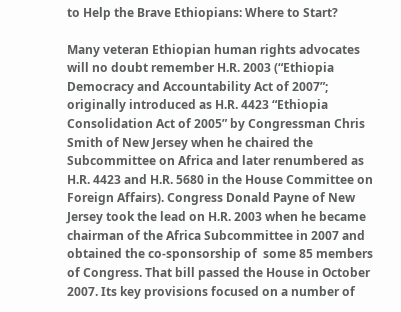to Help the Brave Ethiopians: Where to Start?

Many veteran Ethiopian human rights advocates will no doubt remember H.R. 2003 (“Ethiopia Democracy and Accountability Act of 2007”; originally introduced as H.R. 4423 “Ethiopia Consolidation Act of 2005” by Congressman Chris Smith of New Jersey when he chaired the Subcommittee on Africa and later renumbered as H.R. 4423 and H.R. 5680 in the House Committee on Foreign Affairs). Congress Donald Payne of New Jersey took the lead on H.R. 2003 when he became chairman of the Africa Subcommittee in 2007 and obtained the co-sponsorship of  some 85 members of Congress. That bill passed the House in October 2007. Its key provisions focused on a number of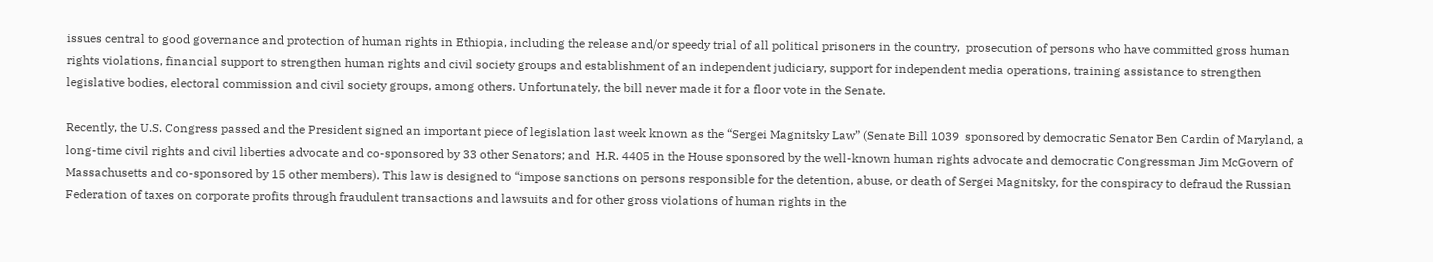issues central to good governance and protection of human rights in Ethiopia, including the release and/or speedy trial of all political prisoners in the country,  prosecution of persons who have committed gross human rights violations, financial support to strengthen human rights and civil society groups and establishment of an independent judiciary, support for independent media operations, training assistance to strengthen legislative bodies, electoral commission and civil society groups, among others. Unfortunately, the bill never made it for a floor vote in the Senate.

Recently, the U.S. Congress passed and the President signed an important piece of legislation last week known as the “Sergei Magnitsky Law” (Senate Bill 1039  sponsored by democratic Senator Ben Cardin of Maryland, a long-time civil rights and civil liberties advocate and co-sponsored by 33 other Senators; and  H.R. 4405 in the House sponsored by the well-known human rights advocate and democratic Congressman Jim McGovern of Massachusetts and co-sponsored by 15 other members). This law is designed to “impose sanctions on persons responsible for the detention, abuse, or death of Sergei Magnitsky, for the conspiracy to defraud the Russian Federation of taxes on corporate profits through fraudulent transactions and lawsuits and for other gross violations of human rights in the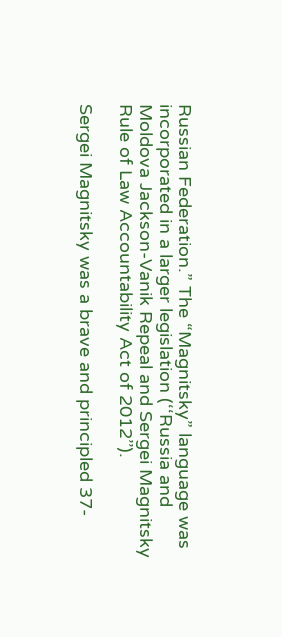Russian Federation.” The “Magnitsky” language was incorporated in a larger legislation (‘‘Russia and Moldova Jackson-Vanik Repeal and Sergei Magnitsky Rule of Law Accountability Act of 2012’’).

Sergei Magnitsky was a brave and principled 37-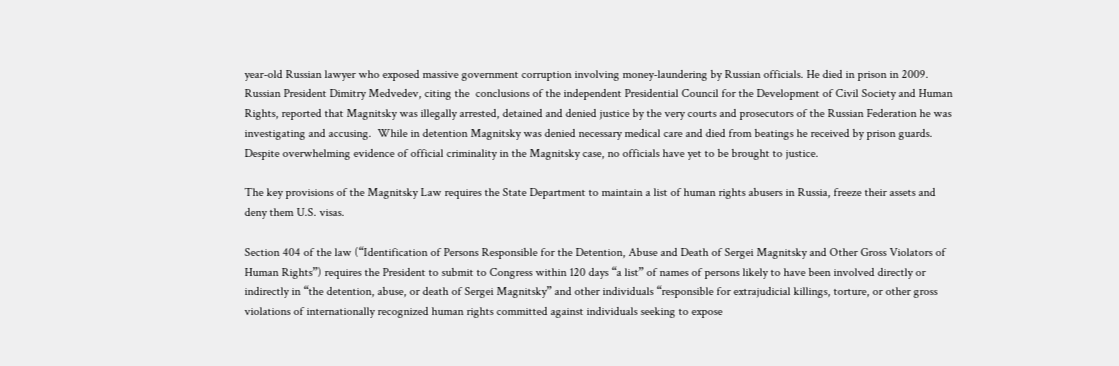year-old Russian lawyer who exposed massive government corruption involving money-laundering by Russian officials. He died in prison in 2009. Russian President Dimitry Medvedev, citing the  conclusions of the independent Presidential Council for the Development of Civil Society and Human Rights, reported that Magnitsky was illegally arrested, detained and denied justice by the very courts and prosecutors of the Russian Federation he was investigating and accusing.  While in detention Magnitsky was denied necessary medical care and died from beatings he received by prison guards. Despite overwhelming evidence of official criminality in the Magnitsky case, no officials have yet to be brought to justice.

The key provisions of the Magnitsky Law requires the State Department to maintain a list of human rights abusers in Russia, freeze their assets and deny them U.S. visas.

Section 404 of the law (“Identification of Persons Responsible for the Detention, Abuse and Death of Sergei Magnitsky and Other Gross Violators of Human Rights”) requires the President to submit to Congress within 120 days “a list” of names of persons likely to have been involved directly or indirectly in “the detention, abuse, or death of Sergei Magnitsky” and other individuals “responsible for extrajudicial killings, torture, or other gross violations of internationally recognized human rights committed against individuals seeking to expose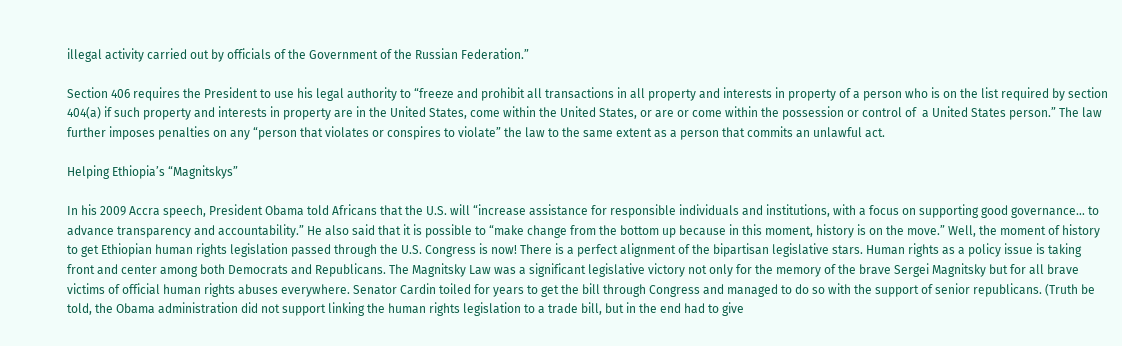illegal activity carried out by officials of the Government of the Russian Federation.”

Section 406 requires the President to use his legal authority to “freeze and prohibit all transactions in all property and interests in property of a person who is on the list required by section 404(a) if such property and interests in property are in the United States, come within the United States, or are or come within the possession or control of  a United States person.” The law further imposes penalties on any “person that violates or conspires to violate” the law to the same extent as a person that commits an unlawful act.

Helping Ethiopia’s “Magnitskys”

In his 2009 Accra speech, President Obama told Africans that the U.S. will “increase assistance for responsible individuals and institutions, with a focus on supporting good governance… to advance transparency and accountability.” He also said that it is possible to “make change from the bottom up because in this moment, history is on the move.” Well, the moment of history to get Ethiopian human rights legislation passed through the U.S. Congress is now! There is a perfect alignment of the bipartisan legislative stars. Human rights as a policy issue is taking front and center among both Democrats and Republicans. The Magnitsky Law was a significant legislative victory not only for the memory of the brave Sergei Magnitsky but for all brave victims of official human rights abuses everywhere. Senator Cardin toiled for years to get the bill through Congress and managed to do so with the support of senior republicans. (Truth be told, the Obama administration did not support linking the human rights legislation to a trade bill, but in the end had to give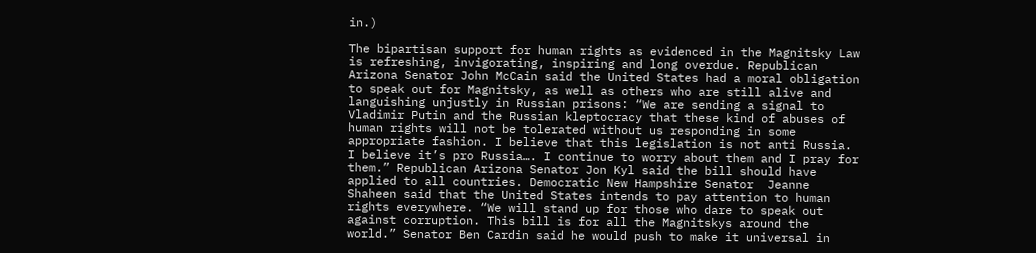in.)

The bipartisan support for human rights as evidenced in the Magnitsky Law is refreshing, invigorating, inspiring and long overdue. Republican Arizona Senator John McCain said the United States had a moral obligation to speak out for Magnitsky, as well as others who are still alive and languishing unjustly in Russian prisons: “We are sending a signal to Vladimir Putin and the Russian kleptocracy that these kind of abuses of human rights will not be tolerated without us responding in some appropriate fashion. I believe that this legislation is not anti Russia. I believe it’s pro Russia…. I continue to worry about them and I pray for them.” Republican Arizona Senator Jon Kyl said the bill should have applied to all countries. Democratic New Hampshire Senator  Jeanne Shaheen said that the United States intends to pay attention to human rights everywhere. “We will stand up for those who dare to speak out against corruption. This bill is for all the Magnitskys around the world.” Senator Ben Cardin said he would push to make it universal in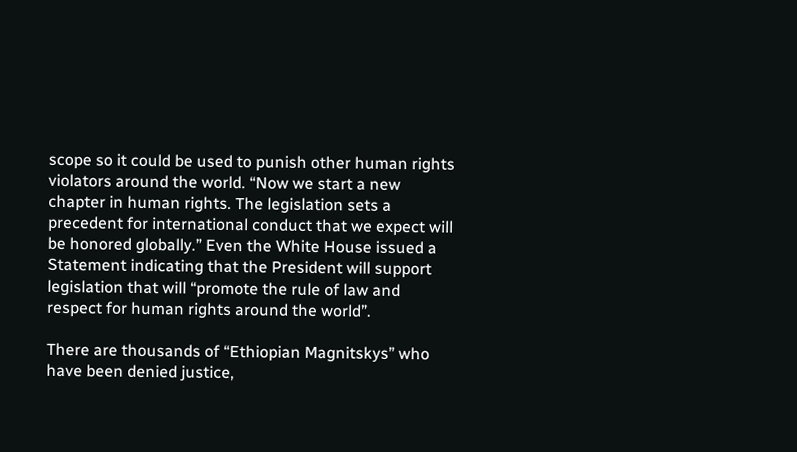scope so it could be used to punish other human rights violators around the world. “Now we start a new chapter in human rights. The legislation sets a precedent for international conduct that we expect will be honored globally.” Even the White House issued a Statement indicating that the President will support legislation that will “promote the rule of law and respect for human rights around the world”.

There are thousands of “Ethiopian Magnitskys” who have been denied justice,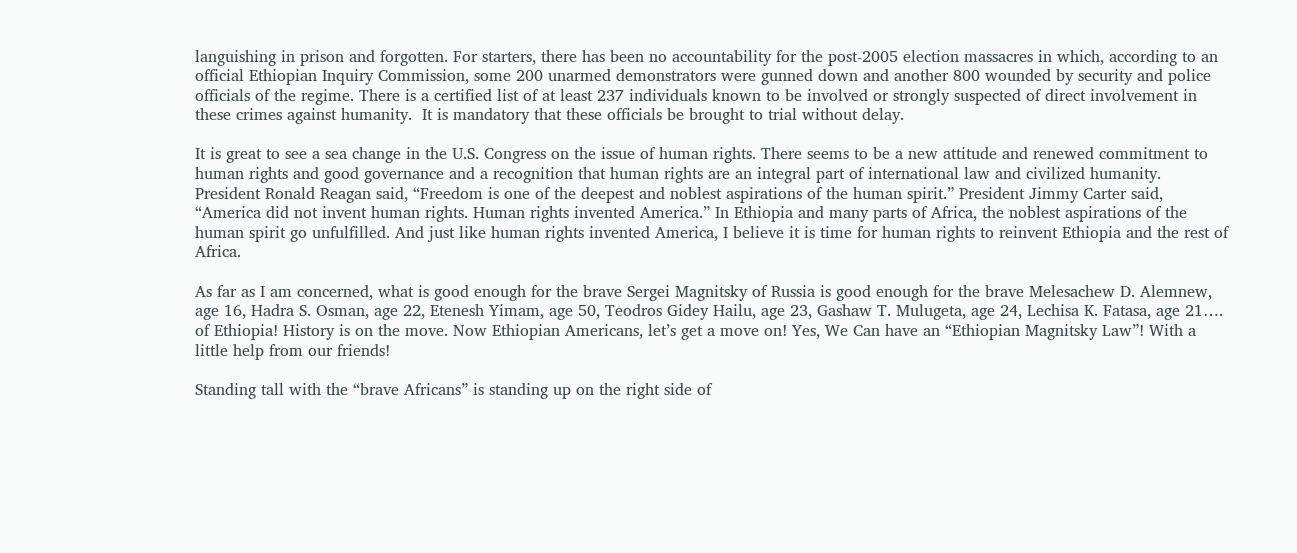languishing in prison and forgotten. For starters, there has been no accountability for the post-2005 election massacres in which, according to an official Ethiopian Inquiry Commission, some 200 unarmed demonstrators were gunned down and another 800 wounded by security and police officials of the regime. There is a certified list of at least 237 individuals known to be involved or strongly suspected of direct involvement in these crimes against humanity.  It is mandatory that these officials be brought to trial without delay.

It is great to see a sea change in the U.S. Congress on the issue of human rights. There seems to be a new attitude and renewed commitment to human rights and good governance and a recognition that human rights are an integral part of international law and civilized humanity. President Ronald Reagan said, “Freedom is one of the deepest and noblest aspirations of the human spirit.” President Jimmy Carter said, “America did not invent human rights. Human rights invented America.” In Ethiopia and many parts of Africa, the noblest aspirations of the human spirit go unfulfilled. And just like human rights invented America, I believe it is time for human rights to reinvent Ethiopia and the rest of Africa.

As far as I am concerned, what is good enough for the brave Sergei Magnitsky of Russia is good enough for the brave Melesachew D. Alemnew, age 16, Hadra S. Osman, age 22, Etenesh Yimam, age 50, Teodros Gidey Hailu, age 23, Gashaw T. Mulugeta, age 24, Lechisa K. Fatasa, age 21…. of Ethiopia! History is on the move. Now Ethiopian Americans, let’s get a move on! Yes, We Can have an “Ethiopian Magnitsky Law”! With a little help from our friends!

Standing tall with the “brave Africans” is standing up on the right side of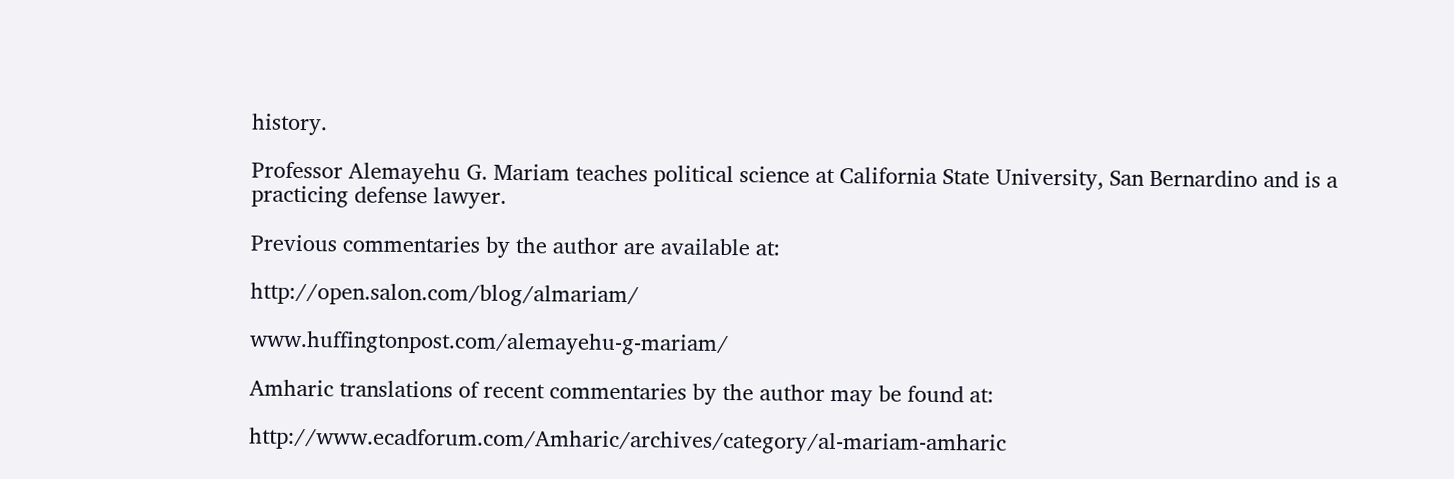history.

Professor Alemayehu G. Mariam teaches political science at California State University, San Bernardino and is a practicing defense lawyer.

Previous commentaries by the author are available at:

http://open.salon.com/blog/almariam/

www.huffingtonpost.com/alemayehu-g-mariam/

Amharic translations of recent commentaries by the author may be found at:

http://www.ecadforum.com/Amharic/archives/category/al-mariam-amharic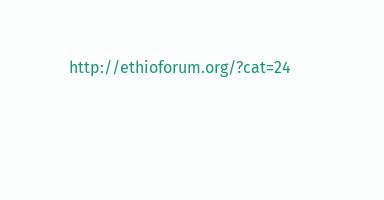http://ethioforum.org/?cat=24